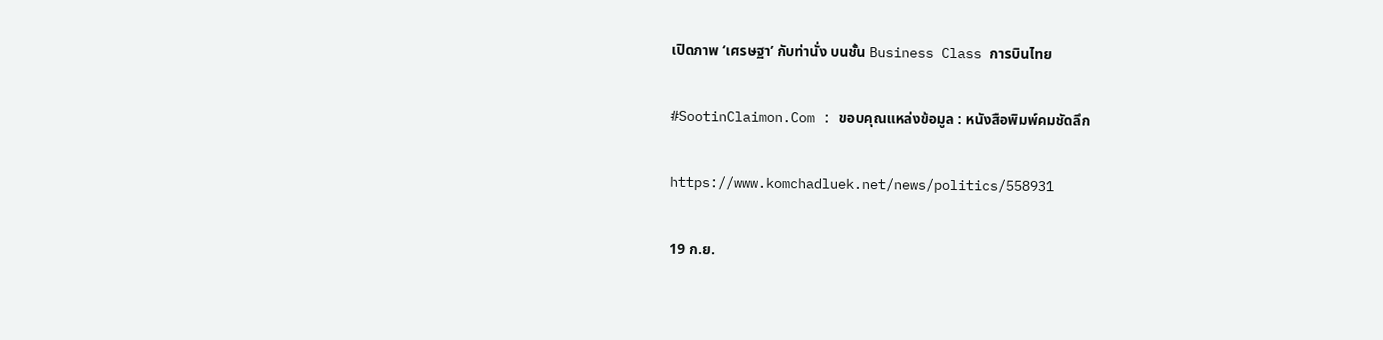เปิดภาพ ‘เศรษฐา’ กับท่านั่ง บนชั้น Business Class การบินไทย

#SootinClaimon.Com : ขอบคุณแหล่งข้อมูล : หนังสือพิมพ์คมชัดลึก

https://www.komchadluek.net/news/politics/558931

19 ก.ย.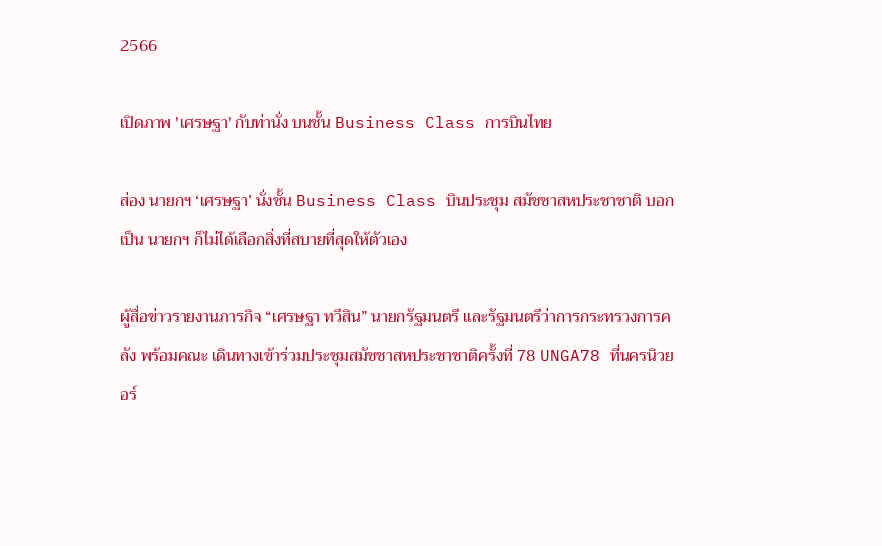2566

เปิดภาพ 'เศรษฐา' กับท่านั่ง บนชั้น Business Class การบินไทย

ส่อง นายกฯ ‘เศรษฐา’ นั่งชั้น Business Class บินประชุม สมัชชาสหประชาชาติ บอก เป็น นายกฯ ก็ไม่ได้เลือกสิ่งที่สบายที่สุดให้ตัวเอง

ผู้สื่อข่าวรายงานภารกิจ “เศรษฐา ทวีสิน” นายกรัฐมนตรี และรัฐมนตรีว่าการกระทรวงการคลัง พร้อมคณะ เดินทางเข้าร่วมประชุมสมัชชาสหประชาชาติครั้งที่ 78 UNGA78 ที่นครนิวยอร์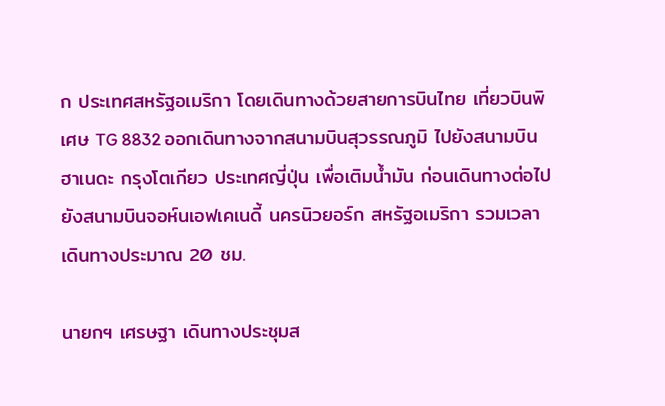ก ประเทศสหรัฐอเมริกา โดยเดินทางด้วยสายการบินไทย เที่ยวบินพิเศษ TG 8832 ออกเดินทางจากสนามบินสุวรรณภูมิ ไปยังสนามบินฮาเนดะ กรุงโตเกียว ประเทศญี่ปุ่น เพื่อเติมน้ำมัน ก่อนเดินทางต่อไปยังสนามบินจอห์นเอฟเคเนดี้ นครนิวยอร์ก สหรัฐอเมริกา รวมเวลาเดินทางประมาณ 20 ชม.

นายกฯ เศรษฐา เดินทางประชุมส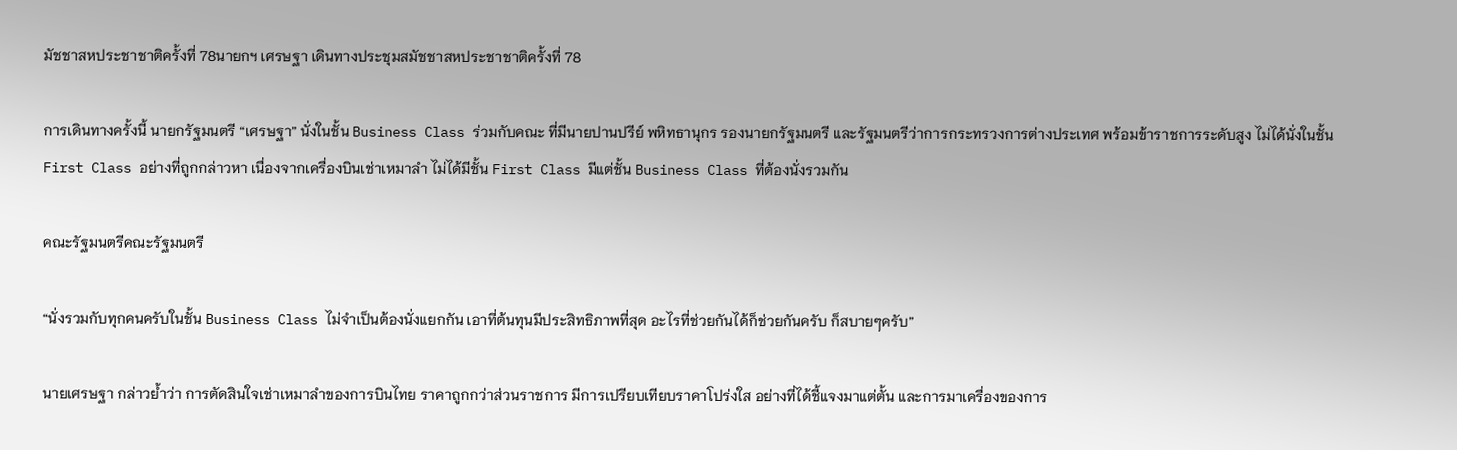มัชชาสหประชาชาติครั้งที่ 78นายกฯ เศรษฐา เดินทางประชุมสมัชชาสหประชาชาติครั้งที่ 78

การเดินทางครั้งนี้ นายกรัฐมนตรี “เศรษฐา” นั่งในชั้น Business Class ร่วมกับคณะ ที่มีนายปานปรีย์ พหิทธานุกร รองนายกรัฐมนตรี และรัฐมนตรีว่าการกระทรวงการต่างประเทศ พร้อมข้าราชการระดับสูง ไม่ได้นั่งในชั้น First Class อย่างที่ถูกกล่าวหา เนื่องจากเครื่องบินเช่าเหมาลำ ไม่ได้มีชั้น First Class มีแต่ชั้น Business Class ที่ต้องนั่งรวมกัน

คณะรัฐมนตรีคณะรัฐมนตรี

“นั่งรวมกับทุกคนครับในชั้น Business Class ไม่จำเป็นต้องนั่งแยกกัน เอาที่ต้นทุนมีประสิทธิภาพที่สุด อะไรที่ช่วยกันได้ก็ช่วยกันครับ ก็สบายๆครับ”

นายเศรษฐา กล่าวย้ำว่า การตัดสินใจเช่าเหมาลำของการบินไทย ราคาถูกกว่าส่วนราชการ มีการเปรียบเทียบราคาโปร่งใส อย่างที่ได้ชี้แจงมาแต่ตั้น และการมาเครื่องของการ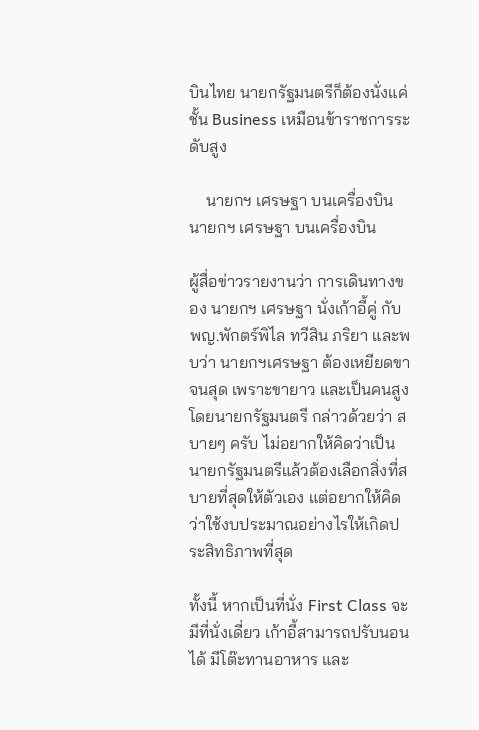บินไทย นายกรัฐมนตรีก็ต้องนั่งแค่ชั้น Business เหมือนข้าราชการระดับสูง

    นายกฯ เศรษฐา บนเครื่องบินนายกฯ เศรษฐา บนเครื่องบิน

ผู้สื่อข่าวรายงานว่า การเดินทางของ นายกฯ เศรษฐา นั่งเก้าอี้คู่ กับ พญ.พักตร์พิไล ทวีสิน ภริยา และพบว่า นายกฯเศรษฐา ต้องเหยียดขาจนสุด เพราะขายาว และเป็นคนสูง โดยนายกรัฐมนตรี กล่าวด้วยว่า สบายๆ ครับ ไม่อยากให้คิดว่าเป็นนายกรัฐมนตรีแล้วต้องเลือกสิ่งที่สบายที่สุดให้ตัวเอง แต่อยากให้คิดว่าใช้งบประมาณอย่างไรให้เกิดประสิทธิภาพที่สุด

ทั้งนี้ หากเป็นที่นั่ง First Class จะมีที่นั่งเดี่ยว เก้าอี้สามารถปรับนอนได้ มีโต๊ะทานอาหาร และ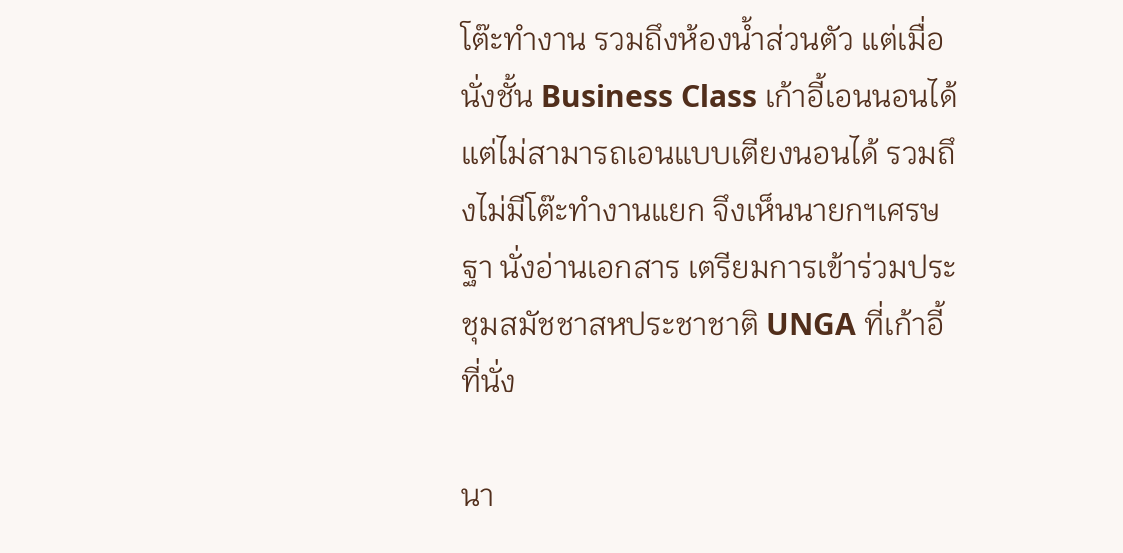โต๊ะทำงาน รวมถึงห้องน้ำส่วนตัว แต่เมื่อนั่งชั้น Business Class เก้าอี้เอนนอนได้ แต่ไม่สามารถเอนแบบเตียงนอนได้ รวมถึงไม่มีโต๊ะทำงานแยก จึงเห็นนายกฯเศรษฐา นั่งอ่านเอกสาร เตรียมการเข้าร่วมประชุมสมัชชาสหประชาชาติ UNGA ที่เก้าอี้ที่นั่ง

นา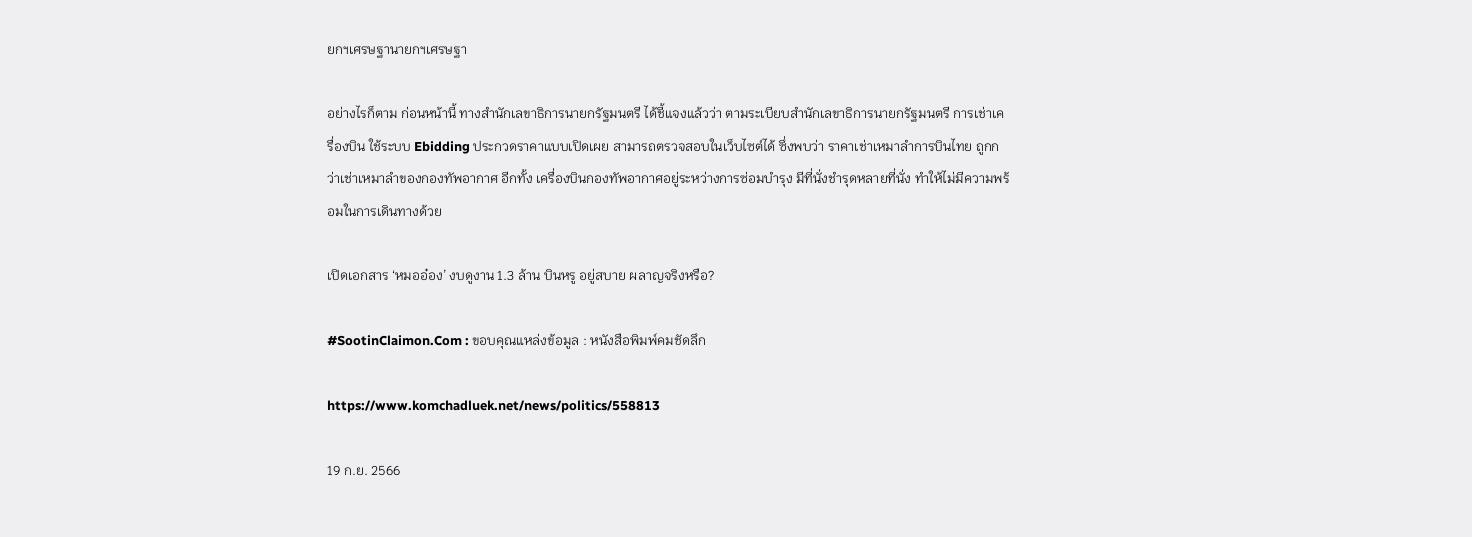ยกฯเศรษฐานายกฯเศรษฐา

อย่างไรก็ตาม ก่อนหน้านี้ ทางสำนักเลขาธิการนายกรัฐมนตรี ได้ชี้แจงแล้วว่า ตามระเบียบสำนักเลขาธิการนายกรัฐมนตรี การเช่าเครื่องบิน ใช้ระบบ Ebidding ประกวดราคาแบบเปิดเผย สามารถตรวจสอบในเว็บไซต์ได้ ซึ่งพบว่า ราคาเช่าเหมาลำการบินไทย ถูกกว่าเช่าเหมาลำของกองทัพอากาศ อีกทั้ง เครื่องบินกองทัพอากาศอยู่ระหว่างการซ่อมบำรุง มีที่นั่งชำรุดหลายที่นั่ง ทำให้ไม่มีความพร้อมในการเดินทางด้วย

เปิดเอกสาร ‘หมออ๋อง’ งบดูงาน 1.3 ล้าน บินหรู อยู่สบาย ผลาญจริงหรือ?

#SootinClaimon.Com : ขอบคุณแหล่งข้อมูล : หนังสือพิมพ์คมชัดลึก

https://www.komchadluek.net/news/politics/558813

19 ก.ย. 2566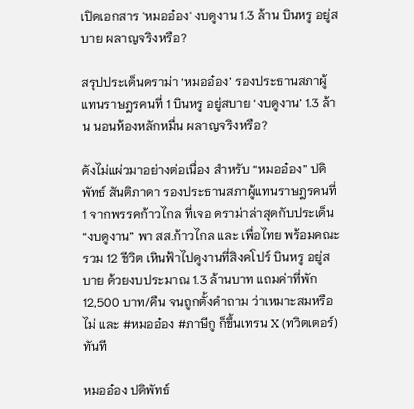เปิดเอกสาร 'หมออ๋อง' งบดูงาน 1.3 ล้าน บินหรู อยู่สบาย ผลาญจริงหรือ?

สรุปประเด็นดราม่า ‘หมออ๋อง’ รองประธานสภาผู้แทนราษฎรคนที่ 1 บินหรู อยู่สบาย ‘งบดูงาน’ 1.3 ล้าน นอนห้องหลักหมื่น ผลาญจริงหรือ?

ดังไม่แผ่วมาอย่างต่อเนื่อง สำหรับ “หมออ๋อง” ปดิพัทธ์ สันติภาดา รองประธานสภาผู้แทนราษฎรคนที่ 1 จากพรรคก้าวไกล ที่เจอ ดราม่าล่าสุดกับประเด็น “งบดูงาน” พา สส.ก้าวไกล และ เพื่อไทย พร้อมคณะ รวม 12 ชีวิต เหินฟ้าไปดูงานที่สิงคโปร์ บินหรู อยู่สบาย ด้วยงบประมาณ 1.3 ล้านบาท แถมค่าที่พัก 12,500 บาท/คืน จนถูกตั้งคำถาม ว่าเหมาะสมหรือไม่ และ #หมออ๋อง #ภาษีกู ก็ขึ้นเทรน X (ทวิตเตอร์) ทันที

หมออ๋อง ปดิพัทธ์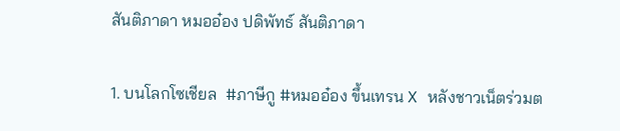สันติภาดา หมออ๋อง ปดิพัทธ์ สันติภาดา

1. บนโลกโซเชียล  #ภาษีกู #หมออ๋อง ขึ้นเทรน X หลังชาวเน็ตร่วมต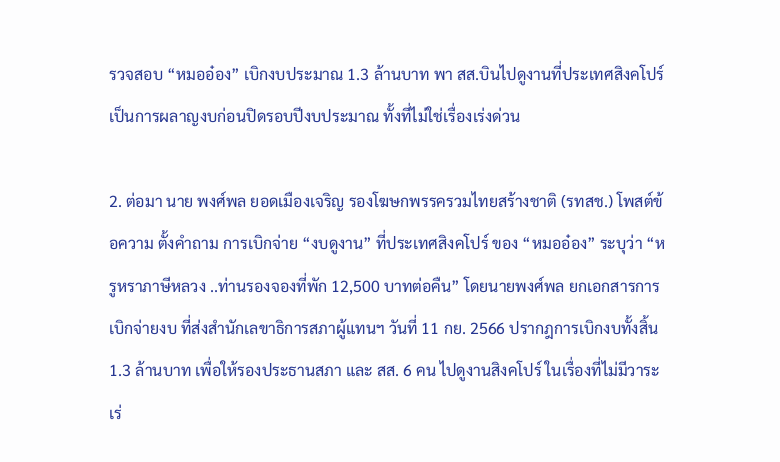รวจสอบ “หมออ๋อง” เบิกงบประมาณ 1.3 ล้านบาท พา สส.บินไปดูงานที่ประเทศสิงคโปร์ เป็นการผลาญงบก่อนปิดรอบปีงบประมาณ ทั้งที่ไม่ใช่เรื่องเร่งด่วน

2. ต่อมา นาย พงศ์พล ยอดเมืองเจริญ รองโฆษกพรรครวมไทยสร้างชาติ (รทสช.) โพสต์ข้อความ ตั้งคำถาม การเบิกจ่าย “งบดูงาน” ที่ประเทศสิงคโปร์ ของ “หมออ๋อง” ระบุว่า “หรูหราภาษีหลวง ..ท่านรองจองที่พัก 12,500 บาทต่อคืน” โดยนายพงศ์พล ยกเอกสารการเบิกจ่ายงบ ที่ส่งสำนักเลขาธิการสภาผู้แทนฯ วันที่ 11 กย. 2566 ปรากฎการเบิกงบทั้งสิ้น 1.3 ล้านบาท เพื่อให้รองประธานสภา และ สส. 6 คน ไปดูงานสิงคโปร์ ในเรื่องที่ไม่มีวาระเร่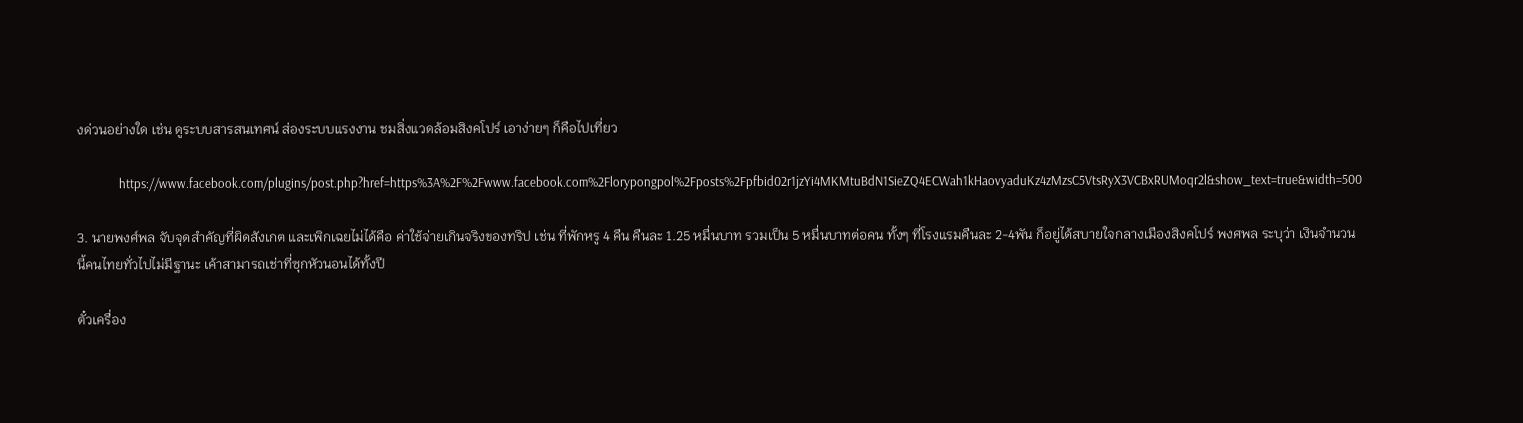งด่วนอย่างใด เช่น ดูระบบสารสนเทศน์ ส่องระบบแรงงาน ชมสิ่งแวดล้อมสิงคโปร์ เอาง่ายๆ ก็คือไปเที่ยว

              https://www.facebook.com/plugins/post.php?href=https%3A%2F%2Fwww.facebook.com%2Florypongpol%2Fposts%2Fpfbid02r1jzYi4MKMtuBdN1SieZQ4ECWah1kHaovyaduKz4zMzsC5VtsRyX3VCBxRUMoqr2l&show_text=true&width=500

3. นายพงศ์พล จับจุดสำคัญที่ผิดสังเกต และเพิกเฉยไม่ได้คือ ค่าใช้จ่ายเกินจริงของทริป เช่น ที่พักหรู 4 คืน คืนละ 1.25 หมื่นบาท รวมเป็น 5 หมื่นบาทต่อคน ทั้งๆ ที่โรงแรมคืนละ 2-4พัน ก็อยู่ได้สบายใจกลางเมืองสิงคโปร์ พงศพล ระบุว่า เงินจำนวนนี้คนไทยทั่วไปไม่มีฐานะ เค้าสามารถเช่าที่ซุกหัวนอนได้ทั้งปี

ตั๋วเครื่อง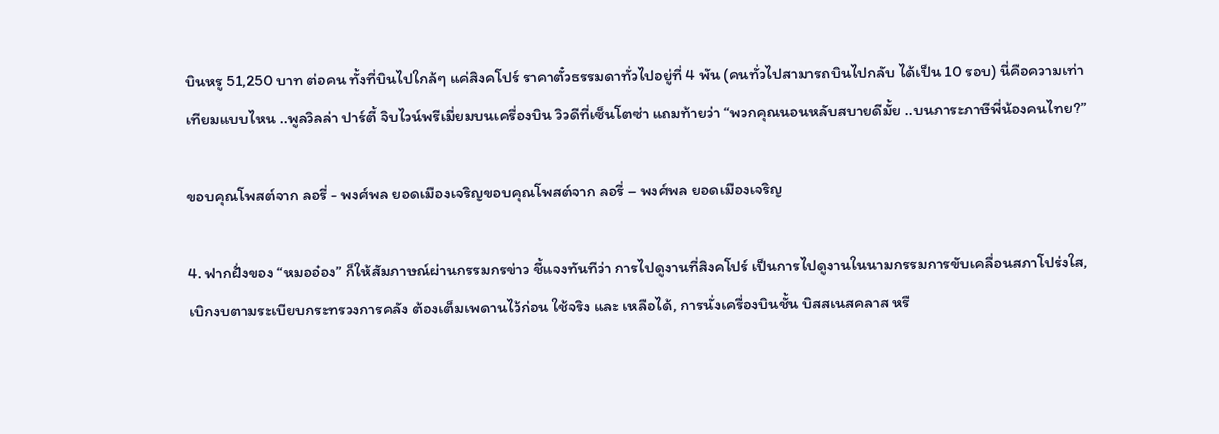บินหรู 51,250 บาท ต่อคน ทั้งที่บินไปใกล้ๆ แค่สิงคโปร์ ราคาตั๋วธรรมดาทั่วไปอยู่ที่ 4 พัน (คนทั่วไปสามารถบินไปกลับ ได้เป็น 10 รอบ) นี่คือความเท่าเทียมแบบไหน ..พูลวิลล่า ปาร์ตี้ จิบไวน์พรีเมี่ยมบนเครื่องบิน วิวดีที่เซ็นโตซ่า แถมท้ายว่า “พวกคุณนอนหลับสบายดีมั้ย ..บนภาระภาษีพี่น้องคนไทย?”

ขอบคุณโพสต์จาก ลอรี่ - พงศ์พล ยอดเมืองเจริญขอบคุณโพสต์จาก ลอรี่ – พงศ์พล ยอดเมืองเจริญ

4. ฟากฝั่งของ “หมออ๋อง” ก็ให้สัมภาษณ์ผ่านกรรมกรข่าว ชี้แจงทันทีว่า การไปดูงานที่สิงคโปร์ เป็นการไปดูงานในนามกรรมการขับเคลื่อนสภาโปร่งใส, เบิกงบตามระเบียบกระทรวงการคลัง ต้องเต็มเพดานไว้ก่อน ใช้จริง และ เหลือได้, การนั่งเครื่องบินชั้น บิสสเนสคลาส หรื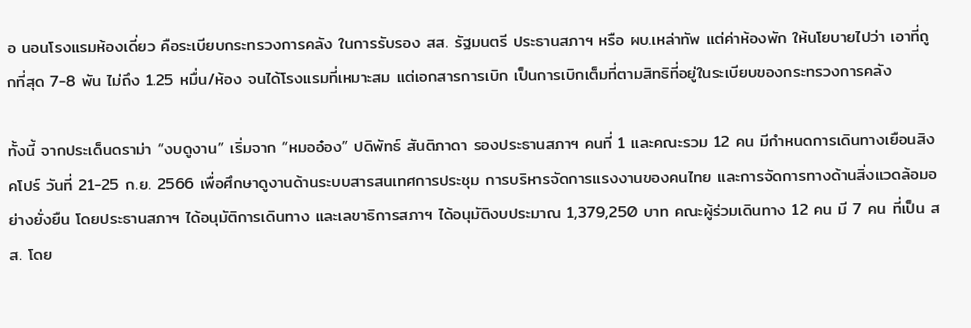อ นอนโรงแรมห้องเดี่ยว คือระเบียบกระทรวงการคลัง ในการรับรอง สส. รัฐมนตรี ประธานสภาฯ หรือ ผบ.เหล่าทัพ แต่ค่าห้องพัก ให้นโยบายไปว่า เอาที่ถูกที่สุด 7-8 พัน ไม่ถึง 1.25 หมื่น/ห้อง จนได้โรงแรมที่เหมาะสม แต่เอกสารการเบิก เป็นการเบิกเต็มที่ตามสิทธิที่อยู่ในระเบียบของกระทรวงการคลัง

ทั้งนี้ จากประเด็นดราม่า “งบดูงาน” เริ่มจาก “หมออ๋อง” ปดิพัทธ์ สันติภาดา รองประธานสภาฯ คนที่ 1 และคณะรวม 12 คน มีกำหนดการเดินทางเยือนสิงคโปร์ วันที่ 21-25 ก.ย. 2566 เพื่อศึกษาดูงานด้านระบบสารสนเทศการประชุม การบริหารจัดการแรงงานของคนไทย และการจัดการทางด้านสิ่งแวดล้อมอย่างยั่งยืน โดยประธานสภาฯ ได้อนุมัติการเดินทาง และเลขาธิการสภาฯ ได้อนุมัติงบประมาณ 1,379,250 บาท คณะผู้ร่วมเดินทาง 12 คน มี 7 คน ที่เป็น สส. โดย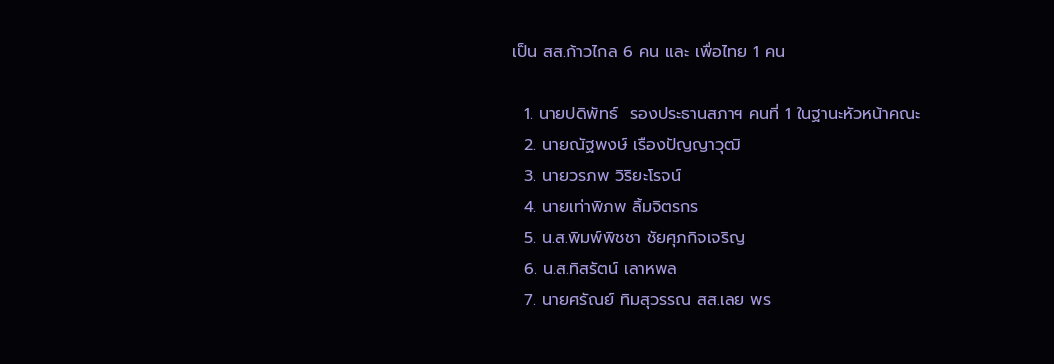เป็น สส.ก้าวไกล 6 คน และ เพื่อไทย 1 คน

  1. นายปดิพัทธ์  รองประธานสภาฯ คนที่ 1 ในฐานะหัวหน้าคณะ
  2. นายณัฐพงษ์ เรืองปัญญาวุฒิ
  3. นายวรภพ วิริยะโรจน์
  4. นายเท่าพิภพ ลิ้มจิตรกร
  5. น.ส.พิมพ์พิชชา ชัยศุภกิจเจริญ
  6. น.ส.ทิสรัตน์ เลาหพล
  7. นายศรัณย์ ทิมสุวรรณ สส.เลย พร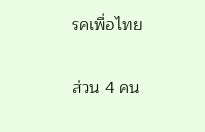รคเพื่อไทย

ส่วน 4 คน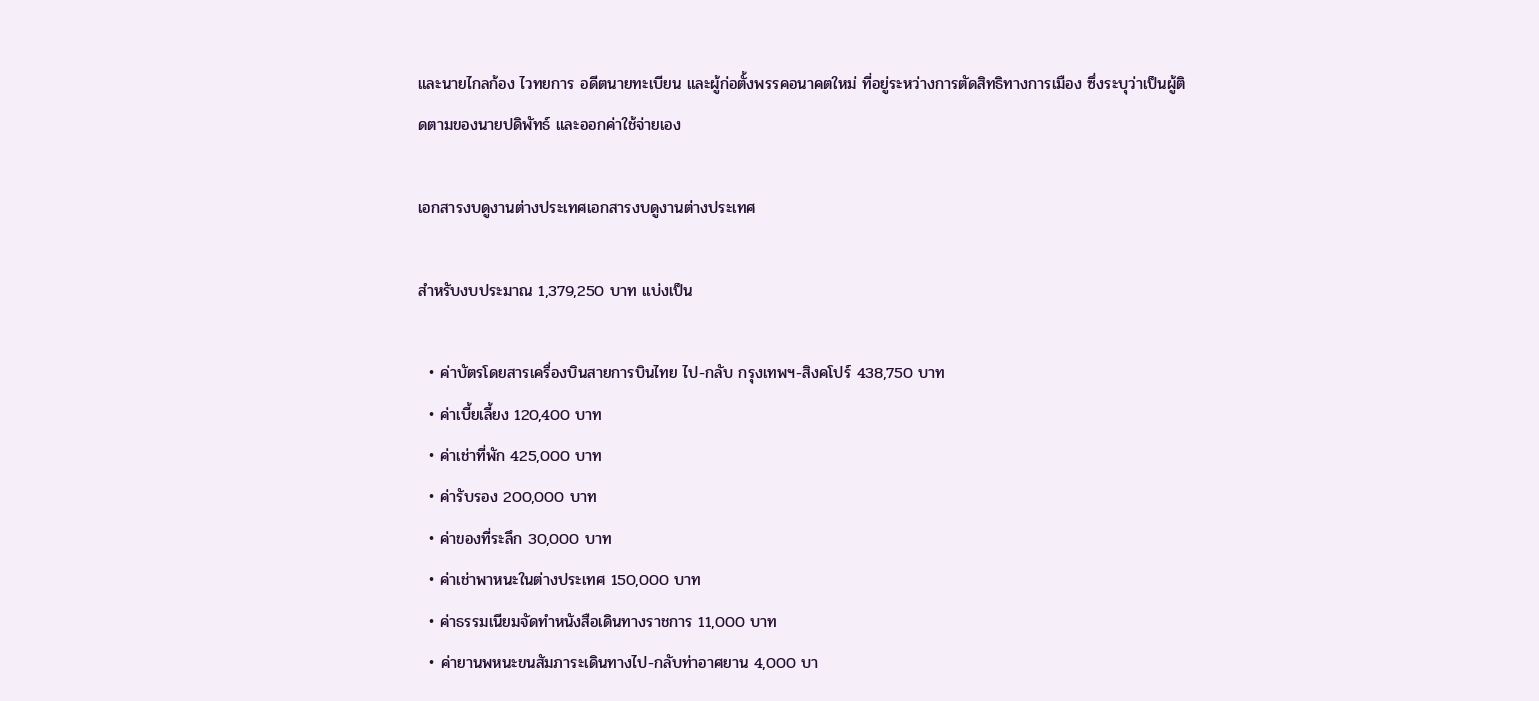และนายไกลก้อง ไวทยการ อดีตนายทะเบียน และผู้ก่อตั้งพรรคอนาคตใหม่ ที่อยู่ระหว่างการตัดสิทธิทางการเมือง ซึ่งระบุว่าเป็นผู้ติดตามของนายปดิพัทธ์ และออกค่าใช้จ่ายเอง

เอกสารงบดูงานต่างประเทศเอกสารงบดูงานต่างประเทศ

สำหรับงบประมาณ 1,379,250 บาท แบ่งเป็น

  • ค่าบัตรโดยสารเครื่องบินสายการบินไทย ไป-กลับ กรุงเทพฯ-สิงคโปร์ 438,750 บาท
  • ค่าเบี้ยเลี้ยง 120,400 บาท
  • ค่าเช่าที่พัก 425,000 บาท
  • ค่ารับรอง 200,000 บาท
  • ค่าของที่ระลึก 30,000 บาท
  • ค่าเช่าพาหนะในต่างประเทศ 150,000 บาท
  • ค่าธรรมเนียมจัดทำหนังสือเดินทางราชการ 11,000 บาท
  • ค่ายานพหนะขนสัมภาระเดินทางไป-กลับท่าอาศยาน 4,000 บา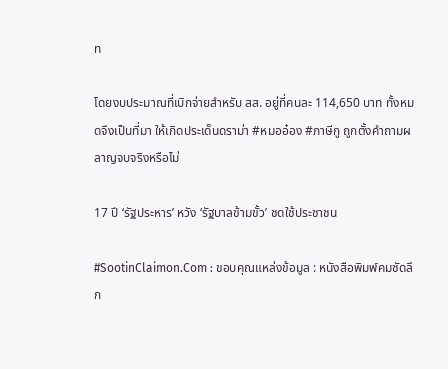ท

โดยงบประมาณที่เบิกจ่ายสำหรับ สส. อยู่ที่คนละ 114,650 บาท ทั้งหมดจึงเป็นที่มา ให้เกิดประเด็นดราม่า #หมออ๋อง #ภาษีกู ถูกตั้งคำถามผลาญจบจริงหรือไม่

17 ปี ‘รัฐประหาร’ หวัง ‘รัฐบาลข้ามขั้ว’ ชดใช้ประชาชน

#SootinClaimon.Com : ขอบคุณแหล่งข้อมูล : หนังสือพิมพ์คมชัดลึก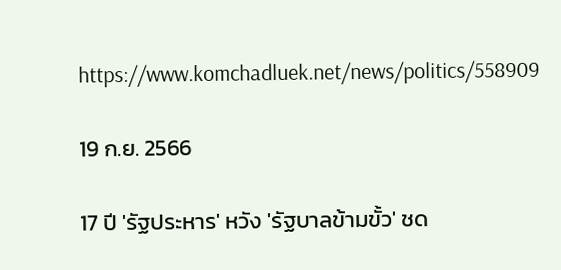https://www.komchadluek.net/news/politics/558909

19 ก.ย. 2566

17 ปี 'รัฐประหาร' หวัง 'รัฐบาลข้ามขั้ว' ชด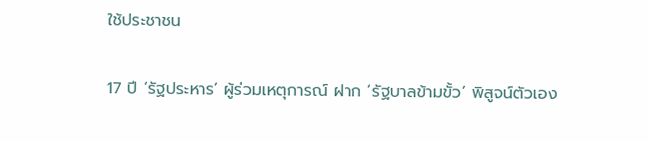ใช้ประชาชน

17 ปี ‘รัฐประหาร’ ผู้ร่วมเหตุการณ์ ฝาก ‘รัฐบาลข้ามขั้ว’ พิสูจน์ตัวเอง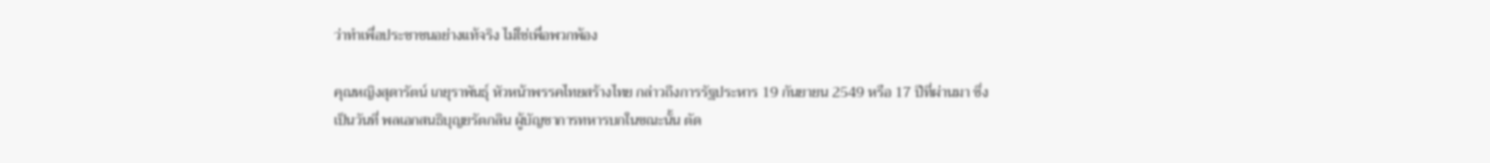ว่าทำเพื่อประชาชนอย่างแท้จริง ไม่ใช่เพื่อพวกพ้อง

คุณหญิงสุดารัตน์ เกยุราพันธุ์ หัวหน้าพรรคไทยสร้างไทย กล่าวถึงการรัฐประหาร 19 กันยายน 2549 หรือ 17 ปีที่ผ่านมา ซึ่งเป็นวันที่ พลเอกสนธิบุญยรัตกลิน ผู้บัญชาการทหารบกในขณะนั้น ตัด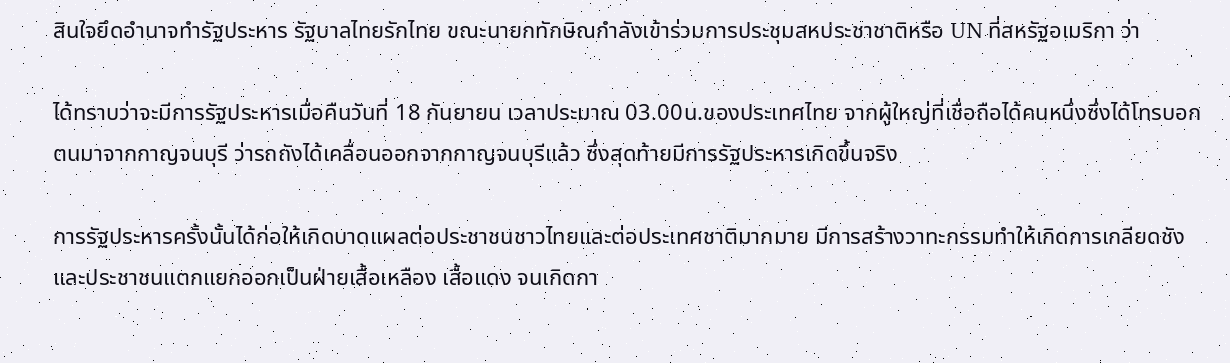สินใจยึดอำนาจทำรัฐประหาร รัฐบาลไทยรักไทย ขณะนายกทักษิณกำลังเข้าร่วมการประชุมสหประชาชาติหรือ UN ที่สหรัฐอเมริกา ว่า

ได้ทราบว่าจะมีการรัฐประหารเมื่อคืนวันที่ 18 กันยายน เวลาประมาณ 03.00น.ของประเทศไทย จากผู้ใหญ่ที่เชื่อถือได้คนหนึ่งซึ่งได้โทรบอก ตนมาจากกาญจนบุรี ว่ารถถังได้เคลื่อนออกจากกาญจนบุรีแล้ว ซึ่งสุดท้ายมีการรัฐประหารเกิดขึ้นจริง

การรัฐประหารครั้งนั้นได้ก่อให้เกิดบาดแผลต่อประชาชนชาวไทยและต่อประเทศชาติมากมาย มีการสร้างวาทะกรรมทำให้เกิดการเกลียดชัง และประชาชนแตกแยกออกเป็นฝ่ายเสื้อเหลือง เสื้อแดง จนเกิดกา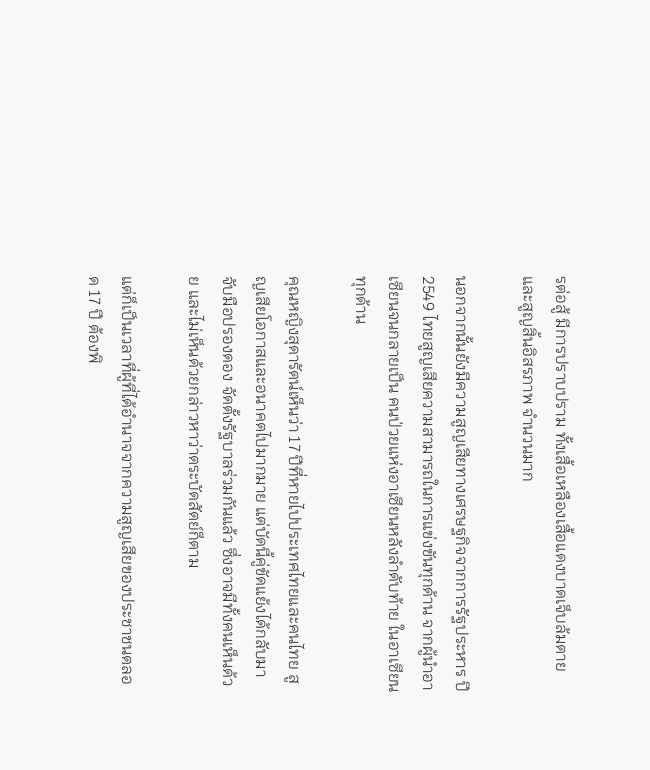รต่อสู้ มีการปราบปราม ทั้งเสื้อเหลืองเสื้อแดงบาดเจ็บล้มตาย และสูญสิ้นอิสรภาพ จำนวนมาก

นอกจากนั้นยังมีความสูญเสียทางเศรษฐกิจจากการรัฐประหาร ปี 2549 ไทยสูญเสียความสามารถในการแข่งขันทุกด้าน จากผู้นำอาเซียนจนกลายเป็น คนป่วยแห่งอาเซียนหลังลำดับท้าย ในอาเซียนทุกด้าน

คุณหญิงสุดารัตน์เห็นว่า 17 ปีที่หายไปประเทศไทยและคนไทย สูญเสียโอกาสและอนาคตไปมากมาย แต่บัดนี้คู่ขัดแย้งได้กลับมาจับมือปรองดอง จัดตั้งรัฐบาลร่วมกันแล้ว ซึ่งอาจมีทั้งคนเห็นด้วย และไม่เห็นด้วยกล่าวหาว่าตระบัดสัตย์ก็ตาม

แต่ก็เป็นเวลาที่ผู้ที่ได้อำนาจจากความสูญเสียของประชาชนตลอด 17 ปี ต้องพิ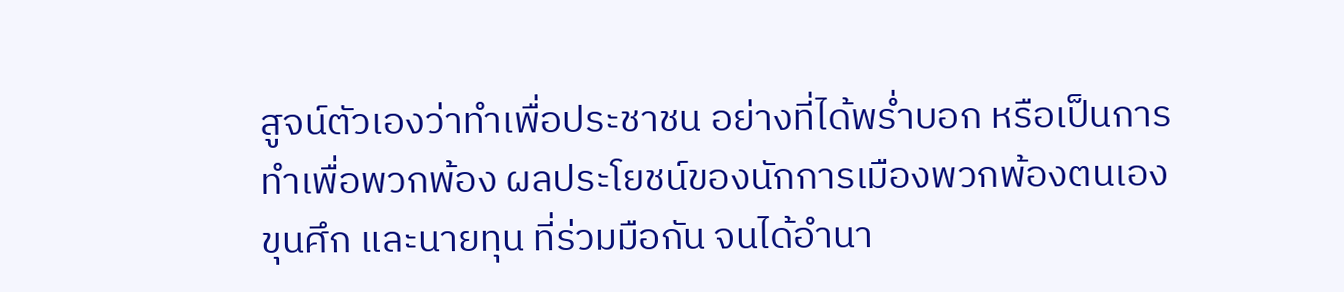สูจน์ตัวเองว่าทำเพื่อประชาชน อย่างที่ได้พร่ำบอก หรือเป็นการทำเพื่อพวกพ้อง ผลประโยชน์ของนักการเมืองพวกพ้องตนเอง ขุนศึก และนายทุน ที่ร่วมมือกัน จนได้อำนา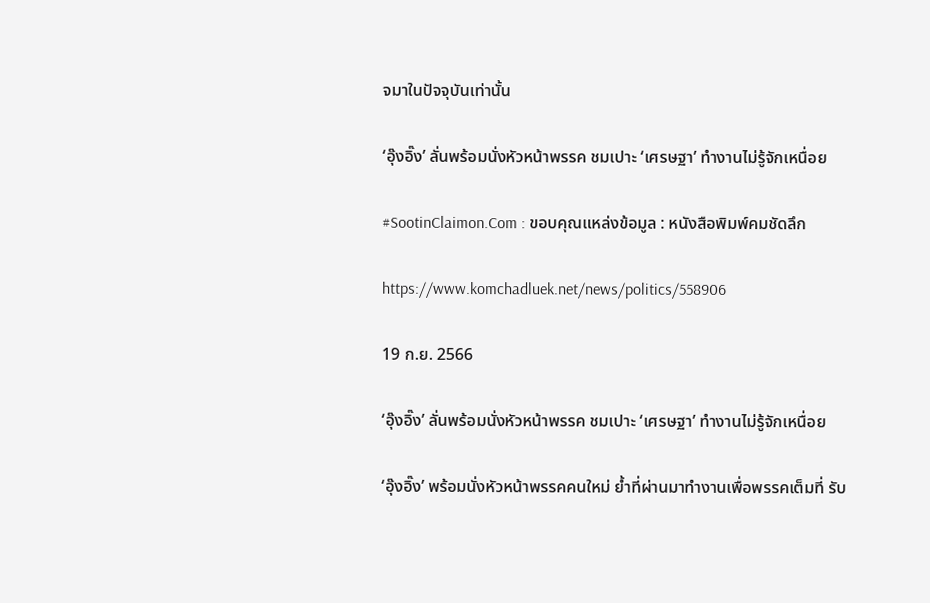จมาในปัจจุบันเท่านั้น

‘อุ๊งอิ๊ง’ ลั่นพร้อมนั่งหัวหน้าพรรค ชมเปาะ ‘เศรษฐา’ ทำงานไม่รู้จักเหนื่อย

#SootinClaimon.Com : ขอบคุณแหล่งข้อมูล : หนังสือพิมพ์คมชัดลึก

https://www.komchadluek.net/news/politics/558906

19 ก.ย. 2566

‘อุ๊งอิ๊ง’ ลั่นพร้อมนั่งหัวหน้าพรรค ชมเปาะ ‘เศรษฐา’ ทำงานไม่รู้จักเหนื่อย

‘อุ๊งอิ๊ง’ พร้อมนั่งหัวหน้าพรรคคนใหม่ ย้ำที่ผ่านมาทำงานเพื่อพรรคเต็มที่ รับ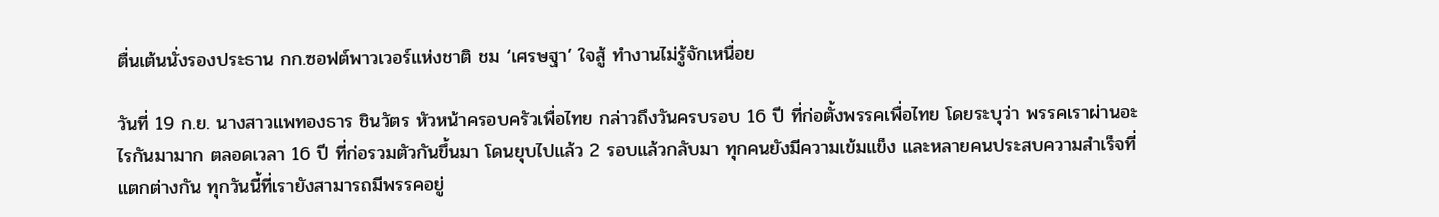ตื่นเต้นนั่งรองประธาน กก.ซอฟต์พาวเวอร์แห่งชาติ ชม ‘เศรษฐา’ ใจสู้ ทำงานไม่รู้จักเหนื่อย

วันที่ 19 ก.ย. นางสาวแพทองธาร ชินวัตร หัวหน้าครอบครัวเพื่อไทย กล่าวถึงวันครบรอบ 16 ปี ที่ก่อตั้งพรรคเพื่อไทย โดยระบุว่า พรรคเราผ่านอะไรกันมามาก ตลอดเวลา 16 ปี ที่ก่อรวมตัวกันขึ้นมา โดนยุบไปแล้ว 2 รอบแล้วกลับมา ทุกคนยังมีความเข้มแข็ง และหลายคนประสบความสำเร็จที่แตกต่างกัน ทุกวันนี้ที่เรายังสามารถมีพรรคอยู่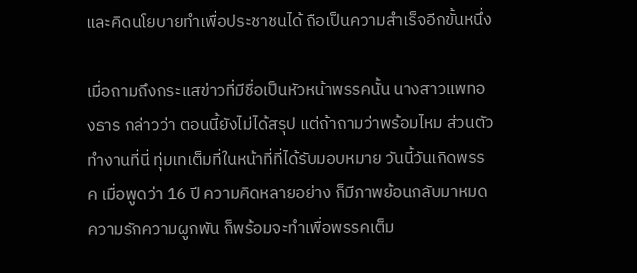และคิดนโยบายทำเพื่อประชาชนได้ ถือเป็นความสำเร็จอีกขั้นหนึ่ง

เมื่อถามถึงกระแสข่าวที่มีชื่อเป็นหัวหน้าพรรคนั้น นางสาวแพทองธาร กล่าวว่า ตอนนี้ยังไม่ได้สรุป แต่ถ้าถามว่าพร้อมไหม ส่วนตัวทำงานที่นี่ ทุ่มเทเต็มที่ในหน้าที่ที่ได้รับมอบหมาย วันนี้วันเกิดพรรค เมื่อพูดว่า 16 ปี ความคิดหลายอย่าง ก็มีภาพย้อนกลับมาหมด ความรักความผูกพัน ก็พร้อมจะทำเพื่อพรรคเต็ม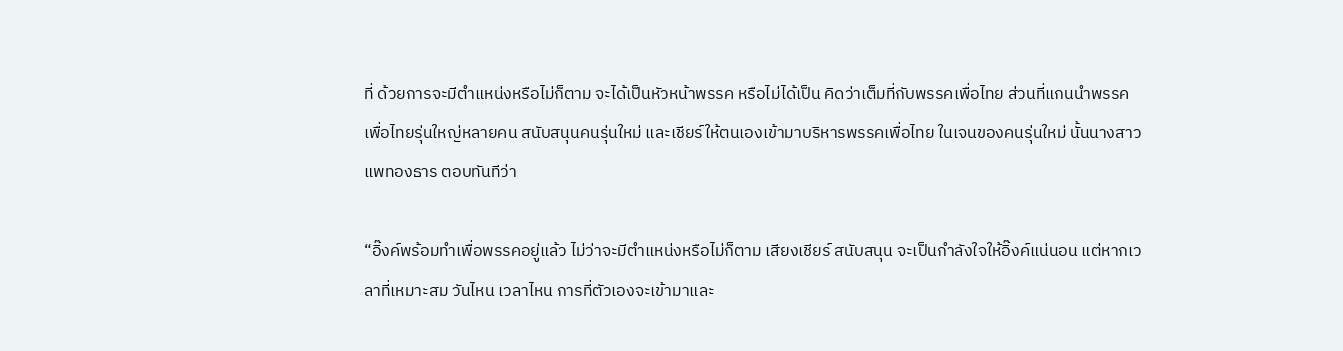ที่ ด้วยการจะมีตำแหน่งหรือไม่ก็ตาม จะได้เป็นหัวหน้าพรรค หรือไม่ได้เป็น คิดว่าเต็มที่กับพรรคเพื่อไทย ส่วนที่แกนนำพรรคเพื่อไทยรุ่นใหญ่หลายคน สนับสนุนคนรุ่นใหม่ และเชียร์ให้ตนเองเข้ามาบริหารพรรคเพื่อไทย ในเจนของคนรุ่นใหม่ นั้นนางสาวแพทองธาร ตอบทันทีว่า

“อิ๊งค์พร้อมทำเพื่อพรรคอยู่แล้ว ไม่ว่าจะมีตำแหน่งหรือไม่ก็ตาม เสียงเชียร์ สนับสนุน จะเป็นกำลังใจให้อิ๊งค์แน่นอน แต่หากเวลาที่เหมาะสม วันไหน เวลาไหน การที่ตัวเองจะเข้ามาและ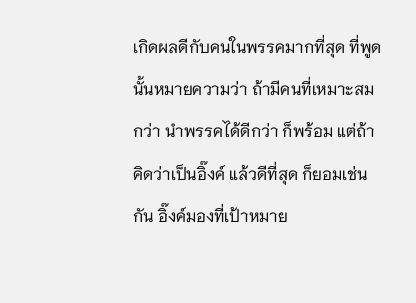เกิดผลดีกับคนในพรรคมากที่สุด ที่พูดนั้นหมายความว่า ถ้ามีคนที่เหมาะสมกว่า นำพรรคได้ดีกว่า ก็พร้อม แต่ถ้าคิดว่าเป็นอิ๊งค์ แล้วดีที่สุด ก็ยอมเช่นกัน อิ๊งค์มองที่เป้าหมาย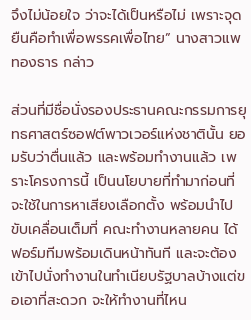จึงไม่น้อยใจ ว่าจะได้เป็นหรือไม่ เพราะจุดยืนคือทำเพื่อพรรคเพื่อไทย” นางสาวแพทองธาร กล่าว

ส่วนที่มีชื่อนั่งรองประธานคณะกรรมการยุทธศาสตร์ซอฟต์พาวเวอร์แห่งชาตินั้น ยอมรับว่าตื่นแล้ว และพร้อมทำงานแล้ว เพราะโครงการนี้ เป็นนโยบายที่ทำมาก่อนที่จะใช้ในการหาเสียงเลือกตั้ง พร้อมนำไปขับเคลื่อนเต็มที่ คณะทำงานหลายคน ได้ฟอร์มทีมพร้อมเดินหน้าทันที และจะต้องเข้าไปนั่งทำงานในทำเนียบรัฐบาลบ้างแต่ขอเอาที่สะดวก จะให้ทำงานที่ไหน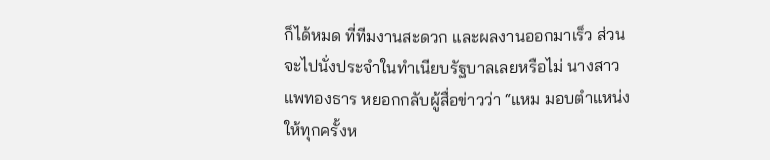ก็ได้หมด ที่ทีมงานสะดวก และผลงานออกมาเร็ว ส่วนจะไปนั่งประจำในทำเนียบรัฐบาลเลยหรือไม่ นางสาวแพทองธาร หยอกกลับผู้สื่อข่าวว่า “แหม มอบตำแหน่งให้ทุกครั้งห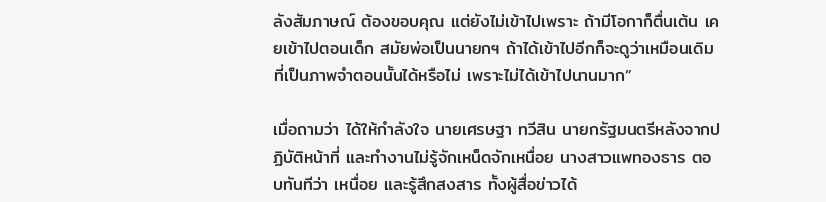ลังสัมภาษณ์ ต้องขอบคุณ แต่ยังไม่เข้าไปเพราะ ถ้ามีโอกาก็ตื่นเต้น เคยเข้าไปตอนเด็ก สมัยพ่อเป็นนายกฯ ถ้าได้เข้าไปอีกก็จะดูว่าเหมือนเดิม ที่เป็นภาพจำตอนนั้นได้หรือไม่ เพราะไม่ได้เข้าไปนานมาก”

เมื่อถามว่า ได้ให้กำลังใจ นายเศรษฐา ทวีสิน นายกรัฐมนตรีหลังจากปฏิบัติหน้าที่ และทำงานไม่รู้จักเหน็ดจักเหนื่อย นางสาวแพทองธาร ตอบทันทีว่า เหนื่อย และรู้สึกสงสาร ทั้งผู้สื่อข่าวได้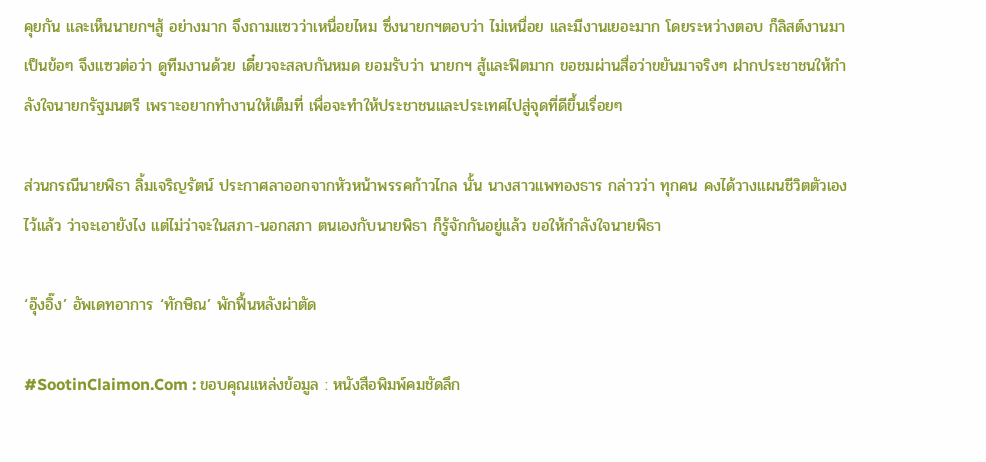คุยกัน และเห็นนายกฯสู้ อย่างมาก จึงถามแซวว่าเหนื่อยไหม ซึ่งนายกฯตอบว่า ไม่เหนื่อย และมีงานเยอะมาก โดยระหว่างตอบ ก็ลิสต์งานมาเป็นข้อๆ จึงแซวต่อว่า ดูทีมงานด้วย เดี๋ยวจะสลบกันหมด ยอมรับว่า นายกฯ สู้และฟิตมาก ขอชมผ่านสื่อว่าขยันมาจริงๆ ฝากประชาชนให้กำลังใจนายกรัฐมนตรี เพราะอยากทำงานให้เต็มที่ เพื่อจะทำให้ประชาชนและประเทศไปสู่จุดที่ดีขึ้นเรื่อยๆ

ส่วนกรณีนายพิธา ลิ้มเจริญรัตน์ ประกาศลาออกจากหัวหน้าพรรคก้าวไกล นั้น นางสาวแพทองธาร กล่าวว่า ทุกคน คงได้วางแผนชีวิตตัวเองไว้แล้ว ว่าจะเอายังไง แต่ไม่ว่าจะในสภา-นอกสภา ตนเองกับนายพิธา ก็รู้จักกันอยู่แล้ว ขอให้กำลังใจนายพิธา

‘อุ๊งอิ๊ง’ อัพเดทอาการ ‘ทักษิณ’ พักฟื้นหลังผ่าตัด

#SootinClaimon.Com : ขอบคุณแหล่งข้อมูล : หนังสือพิมพ์คมชัดลึก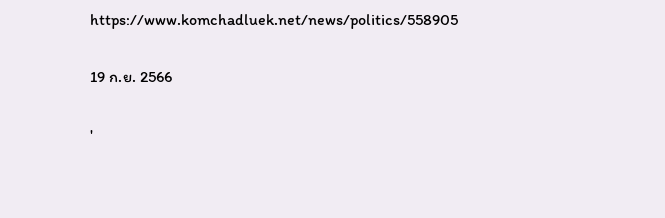https://www.komchadluek.net/news/politics/558905

19 ก.ย. 2566

'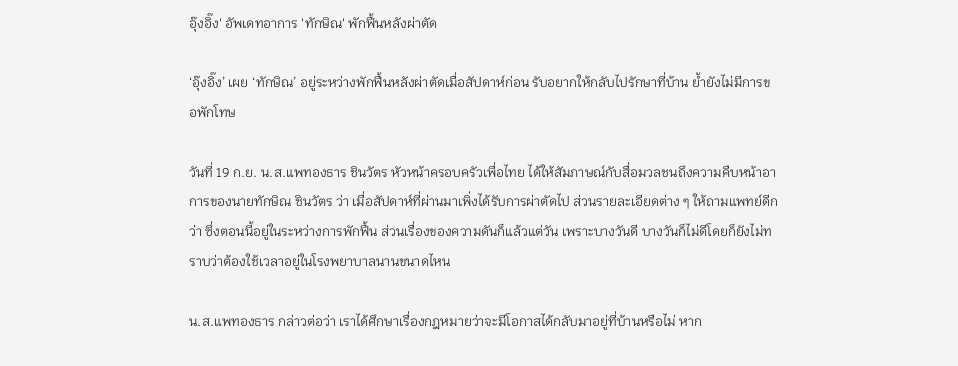อุ๊งอิ๊ง' อัพเดทอาการ 'ทักษิณ' พักฟื้นหลังผ่าตัด

‘อุ๊งอิ๊ง’ เผย ‘ทักษิณ’ อยู่ระหว่างพักฟื้นหลังผ่าตัดเมื่อสัปดาห์ก่อน รับอยากให้กลับไปรักษาที่บ้าน ย้ำยังไม่มีการขอพักโทษ

วันที่ 19 ก.ย. น.ส.แพทองธาร ชินวัตร หัวหน้าครอบครัวเพื่อไทย ได้ให้สัมภาษณ์กับสื่อมวลชนถึงความคืบหน้าอาการของนายทักษิณ ชินวัตร ว่า เมื่อสัปดาห์ที่ผ่านมาเพิ่งได้รับการผ่าตัดไป ส่วนรายละเอียดต่าง ๆ ให้ถามแพทย์ดีกว่า ซึ่งตอนนี้อยู่ในระหว่างการพักฟื้น ส่วนเรื่องของความดันก็แล้วแต่วัน เพราะบางวันดี บางวันก็ไม่ดีโดยก็ยังไม่ทราบว่าต้องใช้เวลาอยู่ในโรงพยาบาลนานขนาดไหน

น.ส.แพทองธาร กล่าวต่อว่า เราได้ศึกษาเรื่องกฎหมายว่าจะมีโอกาสได้กลับมาอยู่ที่บ้านหรือไม่ หาก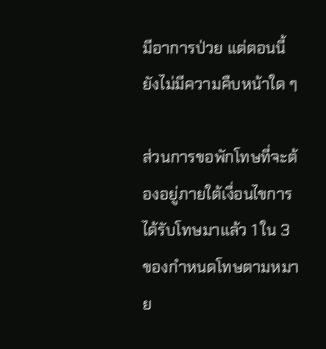มีอาการป่วย แต่ตอนนี้ยังไม่มีความคืบหน้าใด ๆ

ส่วนการขอพักโทษที่จะต้องอยู่ภายใต้เงื่อนไขการได้รับโทษมาแล้ว 1 ใน 3 ของกำหนดโทษตามหมาย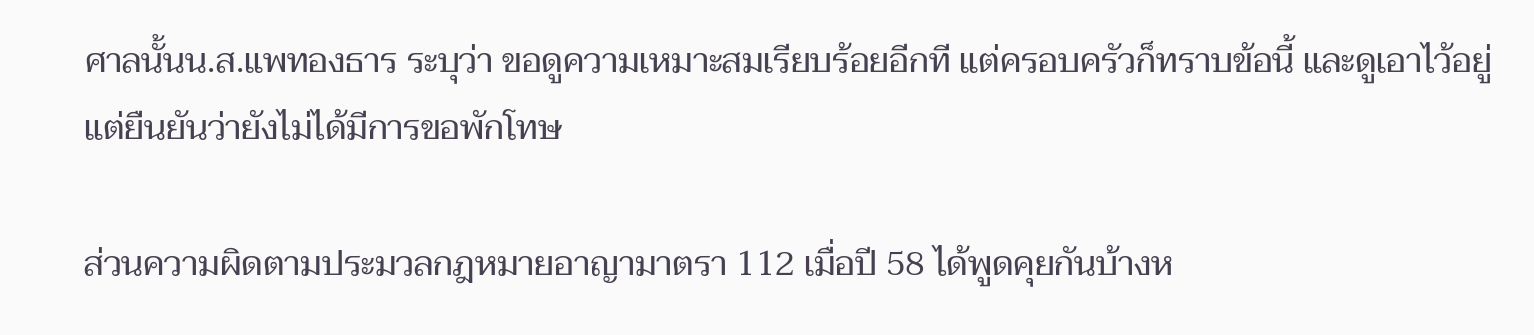ศาลนั้นน.ส.แพทองธาร ระบุว่า ขอดูความเหมาะสมเรียบร้อยอีกที แต่ครอบครัวก็ทราบข้อนี้ และดูเอาไว้อยู่ แต่ยืนยันว่ายังไม่ได้มีการขอพักโทษ

ส่วนความผิดตามประมวลกฎหมายอาญามาตรา 112 เมื่อปี 58 ได้พูดคุยกันบ้างห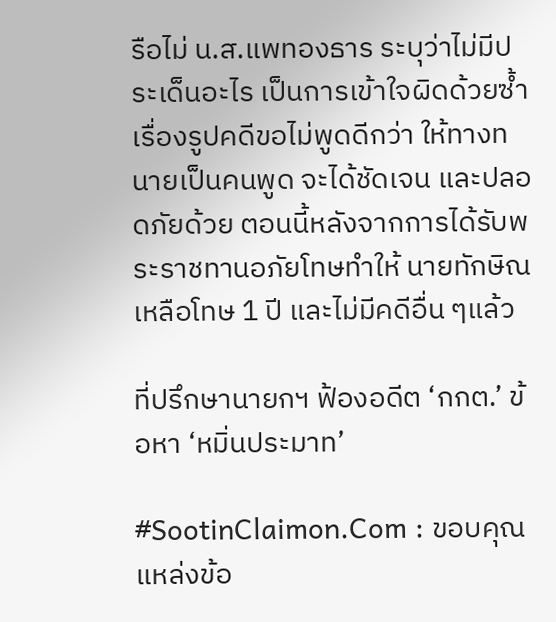รือไม่ น.ส.แพทองธาร ระบุว่าไม่มีประเด็นอะไร เป็นการเข้าใจผิดด้วยซ้ำ เรื่องรูปคดีขอไม่พูดดีกว่า ให้ทางทนายเป็นคนพูด จะได้ชัดเจน และปลอดภัยด้วย ตอนนี้หลังจากการได้รับพระราชทานอภัยโทษทำให้ นายทักษิณเหลือโทษ 1 ปี และไม่มีคดีอื่น ๆแล้ว

ที่ปรึกษานายกฯ ฟ้องอดีต ‘กกต.’ ข้อหา ‘หมิ่นประมาท’

#SootinClaimon.Com : ขอบคุณแหล่งข้อ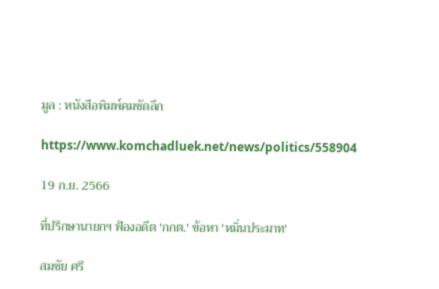มูล : หนังสือพิมพ์คมชัดลึก

https://www.komchadluek.net/news/politics/558904

19 ก.ย. 2566

ที่ปรึกษานายกฯ ฟ้องอดีต 'กกต.' ข้อหา 'หมิ่นประมาท'

สมชัย ศรี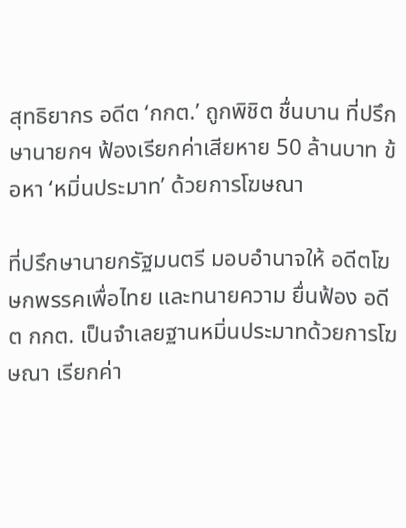สุทธิยากร อดีต ‘กกต.’ ถูกพิชิต ชื่นบาน ที่ปรึกษานายกฯ ฟ้องเรียกค่าเสียหาย 50 ล้านบาท ข้อหา ‘หมิ่นประมาท’ ด้วยการโฆษณา

ที่ปรึกษานายกรัฐมนตรี มอบอำนาจให้ อดีตโฆษกพรรคเพื่อไทย และทนายความ ยื่นฟ้อง อดีต กกต. เป็นจำเลยฐานหมิ่นประมาทด้วยการโฆษณา เรียกค่า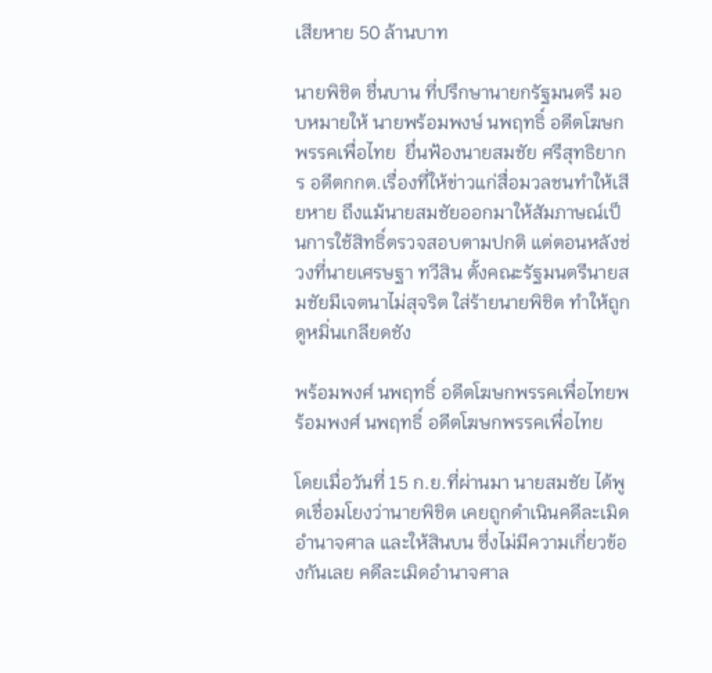เสียหาย 50 ล้านบาท

นายพิชิต ชื่นบาน ที่ปรึกษานายกรัฐมนตรี มอบหมายให้ นายพร้อมพงษ์ นพฤทธิ์ อดีตโฆษกพรรคเพื่อไทย  ยื่นฟ้องนายสมชัย ศรีสุทธิยากร อดีตกกต.เรื่องที่ให้ข่าวแก่สื่อมวลชนทำให้เสียหาย ถึงแม้นายสมชัยออกมาให้สัมภาษณ์เป็นการใช้สิทธิ์ตรวจสอบตามปกติ แต่ตอนหลังช่วงที่นายเศรษฐา ทวีสิน ตั้งคณะรัฐมนตรีนายสมชัยมีเจตนาไม่สุจริต ใส่ร้ายนายพิชิต ทำให้ถูกดูหมิ่นเกลียดชัง

พร้อมพงศ์ นพฤทธิ์ อดีตโฆษกพรรคเพื่อไทยพร้อมพงศ์ นพฤทธิ์ อดีตโฆษกพรรคเพื่อไทย

โดยเมื่อวันที่ 15 ก.ย.ที่ผ่านมา นายสมชัย ได้พูดเชื่อมโยงว่านายพิชิต เคยถูกดำเนินคดีละเมิดอำนาจศาล และให้สินบน ซึ่งไม่มีความเกี่ยวข้องกันเลย คดีละเมิดอำนาจศาล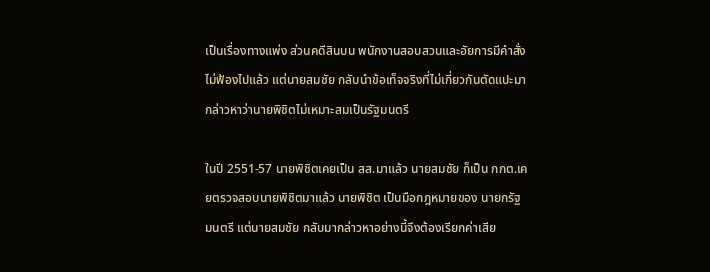เป็นเรื่องทางแพ่ง ส่วนคดีสินบน พนักงานสอบสวนและอัยการมีคำสั่งไม่ฟ้องไปแล้ว แต่นายสมชัย กลับนำข้อเท็จจริงที่ไม่เกี่ยวกันตัดแปะมากล่าวหาว่านายพิชิตไม่เหมาะสมเป็นรัฐมนตรี

ในปี 2551-57 นายพิชิตเคยเป็น สส.มาแล้ว นายสมชัย ก็เป็น กกต.เคยตรวจสอบนายพิชิตมาแล้ว นายพิชิต เป็นมือกฎหมายของ นายกรัฐมนตรี แต่นายสมชัย กลับมากล่าวหาอย่างนี้จึงต้องเรียกค่าเสีย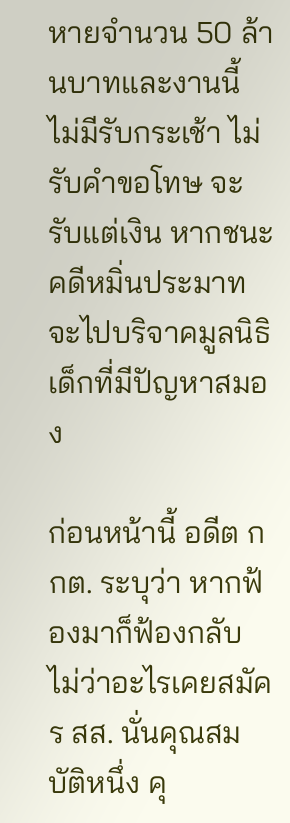หายจำนวน 50 ล้านบาทและงานนี้ ไม่มีรับกระเช้า ไม่รับคำขอโทษ จะรับแต่เงิน หากชนะคดีหมิ่นประมาทจะไปบริจาคมูลนิธิเด็กที่มีปัญหาสมอง

ก่อนหน้านี้ อดีต กกต. ระบุว่า หากฟ้องมาก็ฟ้องกลับ ไม่ว่าอะไรเคยสมัคร สส. นั่นคุณสมบัติหนึ่ง คุ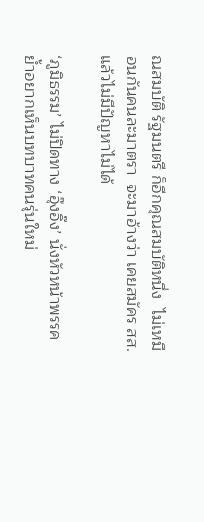ณสมบัติ รัฐมนตรี ก็อีกคุณสมบัติหนึ่ง  ไม่เหมือนกันคนละมาตรา  จะมาอ้างว่า เคยสมัคร สส. แล้วไม่มีปัญหาไม่ได้

‘ภูมิธรรม’ ไม่ปิดทาง ‘อุ๊งอิ๊ง’ นั่งหัวหน้าพรรค ย้ำอยากเห็นบทบาทคนรุ่นใหม่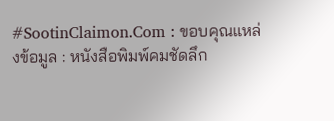#SootinClaimon.Com : ขอบคุณแหล่งข้อมูล : หนังสือพิมพ์คมชัดลึก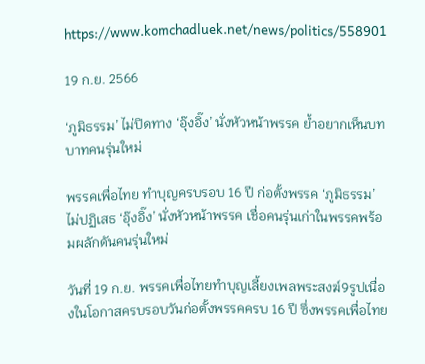https://www.komchadluek.net/news/politics/558901

19 ก.ย. 2566

‘ภูมิธรรม’ ไม่ปิดทาง ‘อุ๊งอิ๊ง’ นั่งหัวหน้าพรรค ย้ำอยากเห็นบทบาทคนรุ่นใหม่

พรรคเพื่อไทย ทำบุญครบรอบ 16 ปี ก่อตั้งพรรค ‘ภูมิธรรม’ ไม่ปฏิเสธ ‘อุ๊งอิ๊ง’ นั่งหัวหน้าพรรค เชื่อคนรุ่นเก่าในพรรคพร้อมผลักดันคนรุ่นใหม่

วันที่ 19 ก.ย. พรรคเพื่อไทยทำบุญเลี้ยงเพลพระสงฆ์9รูปเนื่องในโอกาสครบรอบวันก่อตั้งพรรคครบ 16 ปี ซึ่งพรรคเพื่อไทย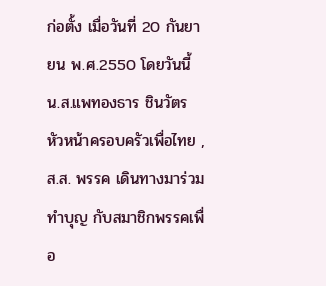ก่อตั้ง เมื่อวันที่ 20 กันยายน พ.ศ.2550 โดยวันนี้ น.ส.แพทองธาร ชินวัตร หัวหน้าครอบครัวเพื่อไทย , ส.ส. พรรค เดินทางมาร่วมทำบุญ กับสมาชิกพรรคเพื่อ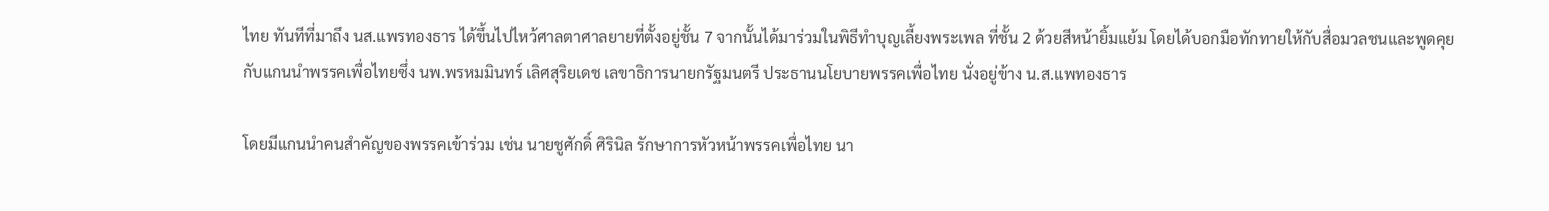ไทย ทันทีที่มาถึง นส.แพรทองธาร ได้ขึ้นไปไหว้ศาลตาศาลยายที่ตั้งอยู่ชั้น 7 จากนั้นได้มาร่วมในพิธีทำบุญเลี้ยงพระเพล ที่ชั้น 2 ด้วยสีหน้ายิ้มแย้ม โดยได้บอกมือทักทายให้กับสื่อมวลชนและพูดคุยกับแกนนำพรรคเพื่อไทยซึ่ง นพ.พรหมมินทร์ เลิศสุริยเดช เลขาธิการนายกรัฐมนตรี ประธานนโยบายพรรคเพื่อไทย นั่งอยู่ข้าง น.ส.แพทองธาร

โดยมีแกนนำคนสำคัญของพรรคเข้าร่วม เช่น นายชูศักดิ์ ศิรินิล รักษาการหัวหน้าพรรคเพื่อไทย นา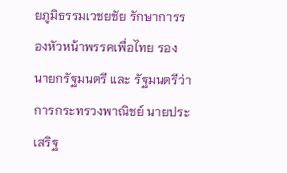ยภูมิธรรมเวชยชัย รักษาการรองหัวหน้าพรรคเพื่อไทย รองนายกรัฐมนตรี และ รัฐมนตรีว่าการกระทรวงพาณิชย์ นายประเสริฐ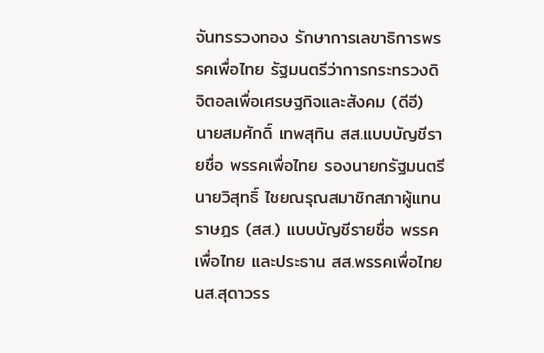จันทรรวงทอง รักษาการเลขาธิการพรรคเพื่อไทย รัฐมนตรีว่าการกระทรวงดิจิตอลเพื่อเศรษฐกิจและสังคม (ดีอี) นายสมศักดิ์ เทพสุทิน สส.แบบบัญชีรายชื่อ พรรคเพื่อไทย รองนายกรัฐมนตรี นายวิสุทธิ์ ไชยณรุณสมาชิกสภาผู้แทนราษฎร (สส.) แบบบัญชีรายชื่อ พรรคเพื่อไทย และประธาน สส.พรรคเพื่อไทย นส.สุดาวรร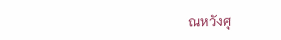ณหวังศุ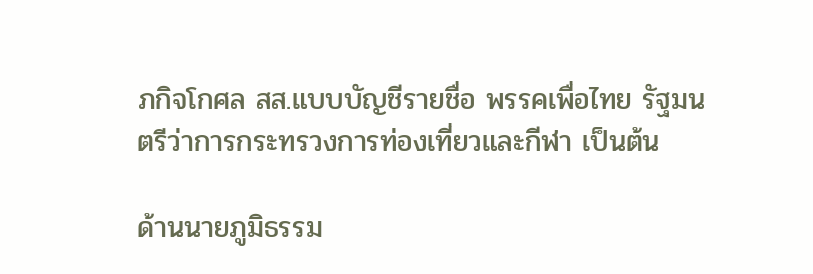ภกิจโกศล สส.แบบบัญชีรายชื่อ พรรคเพื่อไทย รัฐมนตรีว่าการกระทรวงการท่องเที่ยวและกีฬา เป็นต้น

ด้านนายภูมิธรรม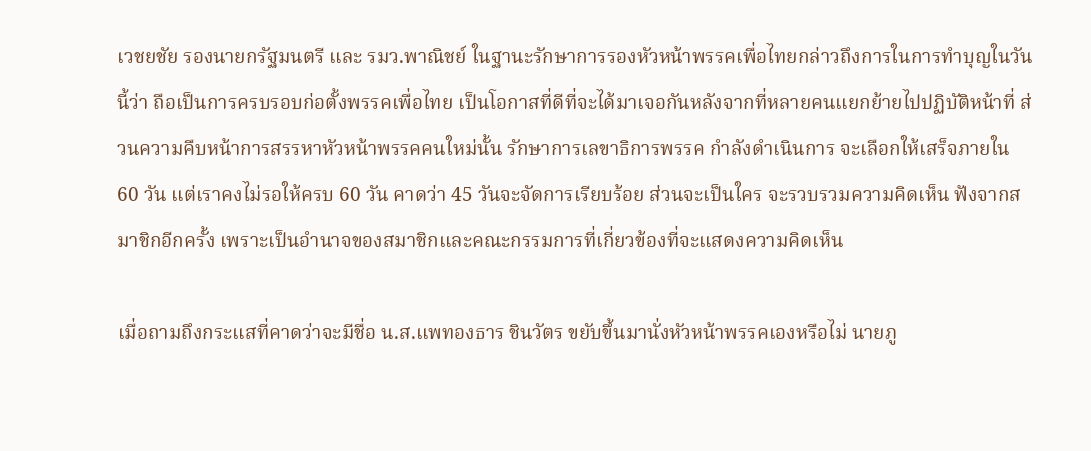เวชยชัย รองนายกรัฐมนตรี และ รมว.พาณิชย์ ในฐานะรักษาการรองหัวหน้าพรรคเพื่อไทยกล่าวถึงการในการทำบุญในวันนี้ว่า ถือเป็นการครบรอบก่อตั้งพรรคเพื่อไทย เป็นโอกาสที่ดีที่จะได้มาเจอกันหลังจากที่หลายคนแยกย้ายไปปฏิบัติหน้าที่ ส่วนความคืบหน้าการสรรหาหัวหน้าพรรคคนใหม่นั้น รักษาการเลขาธิการพรรค กำลังดำเนินการ จะเลือกให้เสร็จภายใน 60 วัน แต่เราคงไม่รอให้ครบ 60 วัน คาดว่า 45 วันจะจัดการเรียบร้อย ส่วนจะเป็นใคร จะรวบรวมความคิดเห็น ฟังจากสมาชิกอีกครั้ง เพราะเป็นอำนาจของสมาชิกและคณะกรรมการที่เกี่ยวข้องที่จะแสดงความคิดเห็น

เมื่อถามถึงกระแสที่คาดว่าจะมีชื่อ น.ส.แพทองธาร ชินวัตร ขยับขึ้นมานั่งหัวหน้าพรรคเองหรือไม่ นายภู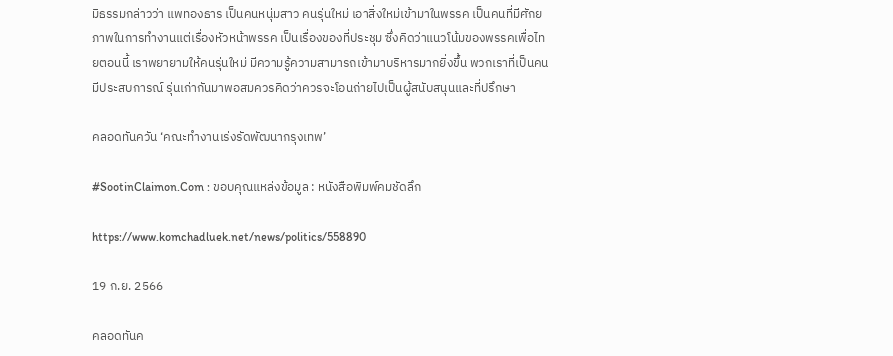มิธรรมกล่าวว่า แพทองธาร เป็นคนหนุ่มสาว คนรุ่นใหม่ เอาสิ่งใหม่เข้ามาในพรรค เป็นคนที่มีศักยภาพในการทำงานแต่เรื่องหัวหน้าพรรค เป็นเรื่องของที่ประชุม ซึ่งคิดว่าแนวโน้มของพรรคเพื่อไทยตอนนี้ เราพยายามให้คนรุ่นใหม่ มีความรู้ความสามารถเข้ามาบริหารมากยิ่งขึ้น พวกเราที่เป็นคนมีประสบการณ์ รุ่นเก่ากันมาพอสมควรคิดว่าควรจะโอนถ่ายไปเป็นผู้สนับสนุนและที่ปรึกษา

คลอดทันควัน ‘คณะทำงานเร่งรัดพัฒนากรุงเทพ’

#SootinClaimon.Com : ขอบคุณแหล่งข้อมูล : หนังสือพิมพ์คมชัดลึก

https://www.komchadluek.net/news/politics/558890

19 ก.ย. 2566

คลอดทันค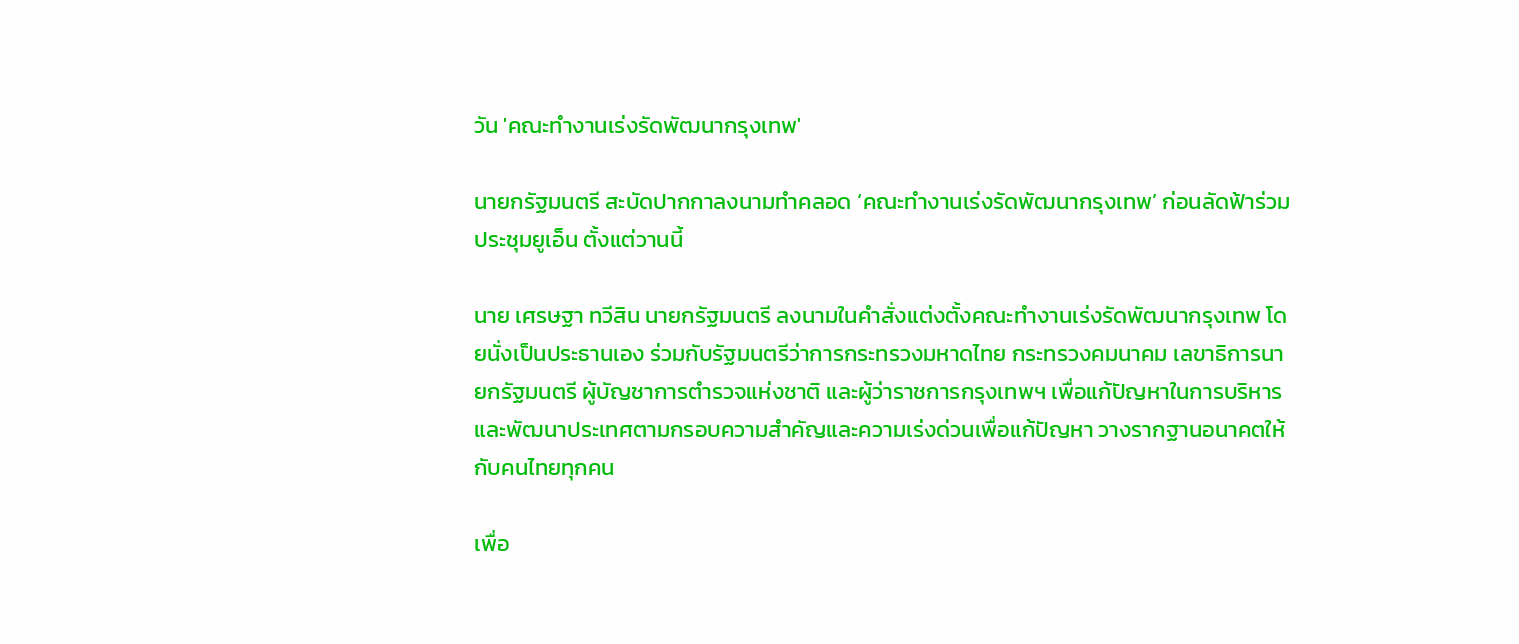วัน 'คณะทำงานเร่งรัดพัฒนากรุงเทพ'

นายกรัฐมนตรี สะบัดปากกาลงนามทำคลอด ‘คณะทำงานเร่งรัดพัฒนากรุงเทพ’ ก่อนลัดฟ้าร่วมประชุมยูเอ็น ตั้งแต่วานนี้

นาย เศรษฐา ทวีสิน นายกรัฐมนตรี ลงนามในคำสั่งแต่งตั้งคณะทำงานเร่งรัดพัฒนากรุงเทพ โดยนั่งเป็นประธานเอง ร่วมกับรัฐมนตรีว่าการกระทรวงมหาดไทย กระทรวงคมนาคม เลขาธิการนายกรัฐมนตรี ผู้บัญชาการตำรวจแห่งชาติ และผู้ว่าราชการกรุงเทพฯ เพื่อแก้ปัญหาในการบริหารและพัฒนาประเทศตามกรอบความสำคัญและความเร่งด่วนเพื่อแก้ปัญหา วางรากฐานอนาคตให้กับคนไทยทุกคน

เพื่อ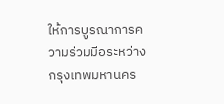ให้การบูรณาการความร่วมมีอระหว่างกรุงเทพมหานคร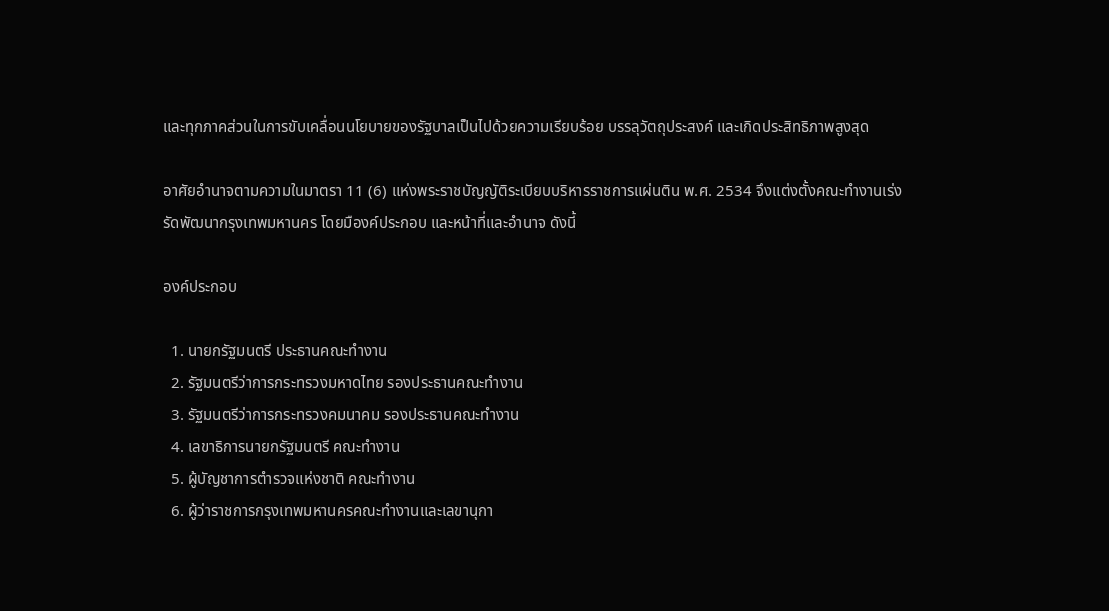และทุกภาคส่วนในการขับเคลื่อนนโยบายของรัฐบาลเป็นไปด้วยความเรียบร้อย บรรลุวัตถุประสงค์ และเกิดประสิทธิภาพสูงสุด

อาศัยอำนาจตามความในมาตรา 11 (6) แห่งพระราชบัญญัติระเบียบบริหารราชการแผ่นติน พ.ศ. 2534 จึงแต่งตั้งคณะทำงานเร่งรัดพัฒนากรุงเทพมหานคร โดยมืองค์ประกอบ และหน้าที่และอำนาจ ดังนี้

องค์ประกอบ

  1. นายกรัฐมนตรี ประธานคณะทำงาน
  2. รัฐมนตรีว่าการกระทรวงมหาดไทย รองประธานคณะทำงาน
  3. รัฐมนตรีว่าการกระทรวงคมนาคม รองประธานคณะทำงาน
  4. เลขาธิการนายกรัฐมนตรี คณะทำงาน
  5. ผู้บัญชาการตำรวจแห่งชาติ คณะทำงาน
  6. ผู้ว่าราชการกรุงเทพมหานครคณะทำงานและเลขานุกา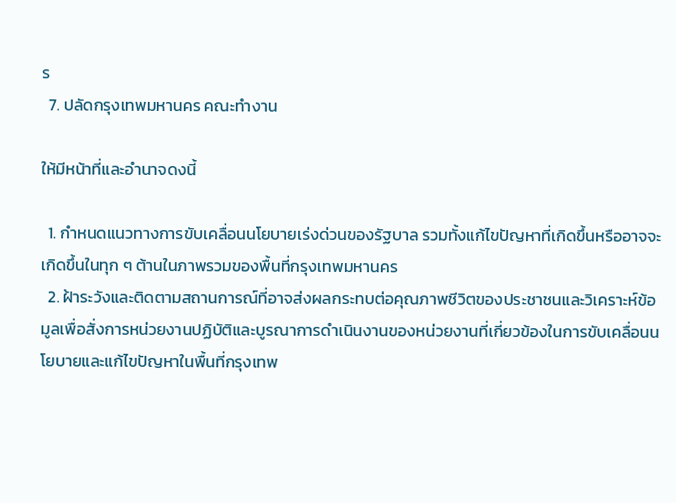ร
  7. ปลัดกรุงเทพมหานคร คณะทำงาน

ให้มีหน้าที่และอำนาจดงนี้

  1. กำหนดแนวทางการขับเคลื่อนนโยบายเร่งด่วนของรัฐบาล รวมทั้งแก้ไขปัญหาที่เกิดขึ้นหรืออาจจะเกิดขึ้นในทุก ๆ ต้านในภาพรวมของพื้นที่กรุงเทพมหานคร
  2. ฝ้าระวังและติดตามสถานการณ์ที่อาจส่งผลกระทบต่อคุณภาพชีวิตของประชาชนและวิเคราะห์ข้อมูลเพื่อสั่งการหน่วยงานปฏิบัติและบูรณาการดำเนินงานของหน่วยงานที่เกี่ยวข้องในการขับเคลื่อนนโยบายและแก้ไขปัญหาในพื้นที่กรุงเทพ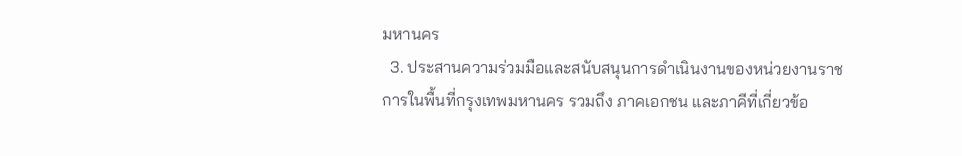มหานคร
  3. ประสานความร่วมมือและสนับสนุนการดำเนินงานของหน่วยงานราชการในพื้นที่กรุงเทพมหานคร รวมถึง ภาคเอกชน และภาคีที่เกี่ยวข้อ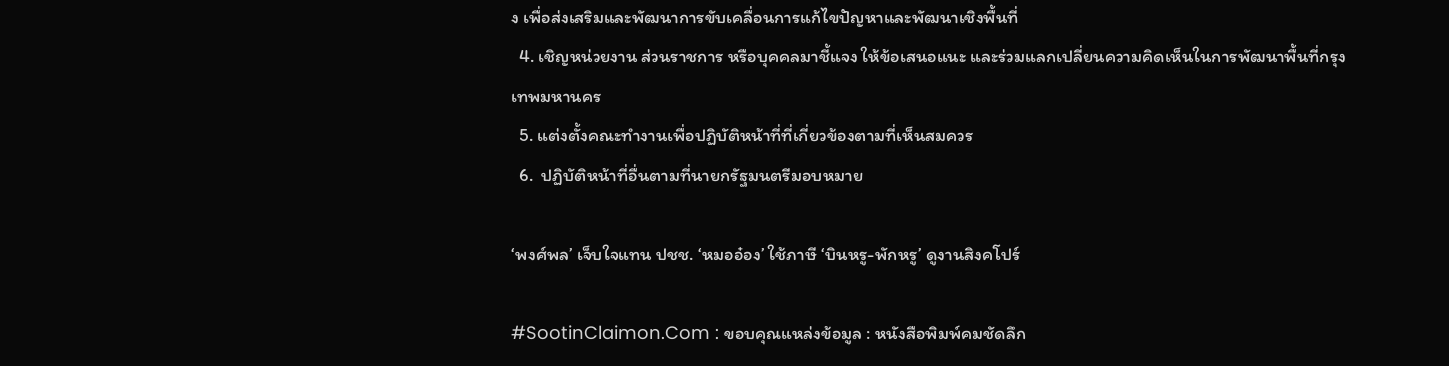ง เพื่อส่งเสริมและพัฒนาการขับเคลื่อนการแก้ไขปัญหาและพัฒนาเชิงพื้นที่
  4. เชิญหน่วยงาน ส่วนราชการ หรือบุคคลมาชี้แจง ให้ข้อเสนอแนะ และร่วมแลกเปลี่ยนความคิดเห็นในการพัฒนาพื้นที่กรุงเทพมหานคร
  5. แต่งตั้งคณะทำงานเพื่อปฏิบัติหน้าที่ที่เกี่ยวข้องตามที่เห็นสมควร
  6.  ปฏิบัติหน้าที่อื่นตามที่นายกรัฐมนตรีมอบหมาย

‘พงศ์พล’ เจ็บใจแทน ปชช. ‘หมออ๋อง’ ใช้ภาษี ‘บินหรู-พักหรู’ ดูงานสิงคโปร์

#SootinClaimon.Com : ขอบคุณแหล่งข้อมูล : หนังสือพิมพ์คมชัดลึก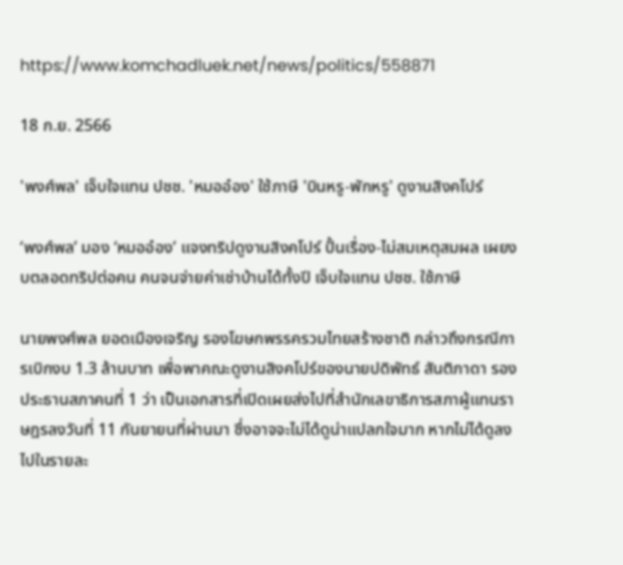https://www.komchadluek.net/news/politics/558871

18 ก.ย. 2566

'พงศ์พล' เจ็บใจแทน ปชช. 'หมออ๋อง' ใช้ภาษี 'บินหรู-พักหรู' ดูงานสิงคโปร์

‘พงศ์พล’ มอง ‘หมออ๋อง’ แจงทริปดูงานสิงคโปร์ ปั้นเรื่อง-ไม่สมเหตุสมผล เผยงบตลอดทริปต่อคน คนจนจ่ายค่าเช่าบ้านได้ทั้งปี เจ็บใจแทน ปชช. ใช้ภาษี

นายพงศ์พล ยอดเมืองเจริญ รองโฆษกพรรครวมไทยสร้างชาติ กล่าวถึงกรณีการเบิกงบ 1.3 ล้านบาท เพื่อพาคณะดูงานสิงคโปร์ของนายปดิพัทธ์ สันติภาดา รองประธานสภาคนที่ 1 ว่า เป็นเอกสารที่เปิดเผยส่งไปที่สำนักเลขาธิการสภาผู้แทนราษฎรลงวันที่ 11 กันยายนที่ผ่านมา ซึ่งอาจจะไม่ได้ดูน่าแปลกใจมาก หากไม่ได้ดูลงไปในรายละ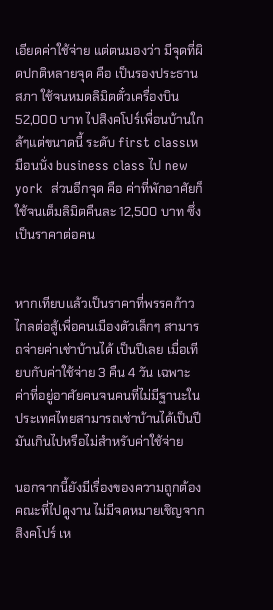เอียดค่าใช้จ่าย แต่ตนมองว่า มีจุดที่ผิดปกติหลายจุด คือ เป็นรองประธานสภา ใช้จนหมดลิมิตตั๋วเครื่องบิน 52,000 บาท ไปสิงคโปร์เพื่อนบ้านใกล้ๆแต่ขนาดนี้ ระดับ first classเหมือนนั่ง business class ไป new york  ส่วนอีกจุด คือ ค่าที่พักอาศัยก็ใช้จนเต็มลิมิตคืนละ 12,500 บาท ซึ่งเป็นราคาต่อคน


หากเทียบแล้วเป็นราคาที่พรรคก้าวไกลต่อสู้เพื่อคนเมืองตัวเล็กๆ สามารถจ่ายค่าเช่าบ้านได้ เป็นปีเลย เมื่อเทียบกับค่าใช้จ่าย 3 คืน 4 วัน เฉพาะค่าที่อยู่อาศัยคนจนคนที่ไม่มีฐานะในประเทศไทยสามารถเช่าบ้านได้เป็นปี มันเกินไปหรือไม่สำหรับค่าใช้จ่าย

นอกจากนี้ยังมีเรื่องของความถูกต้องคณะที่ไปดูงาน ไม่มีจดหมายเชิญจากสิงคโปร์ เห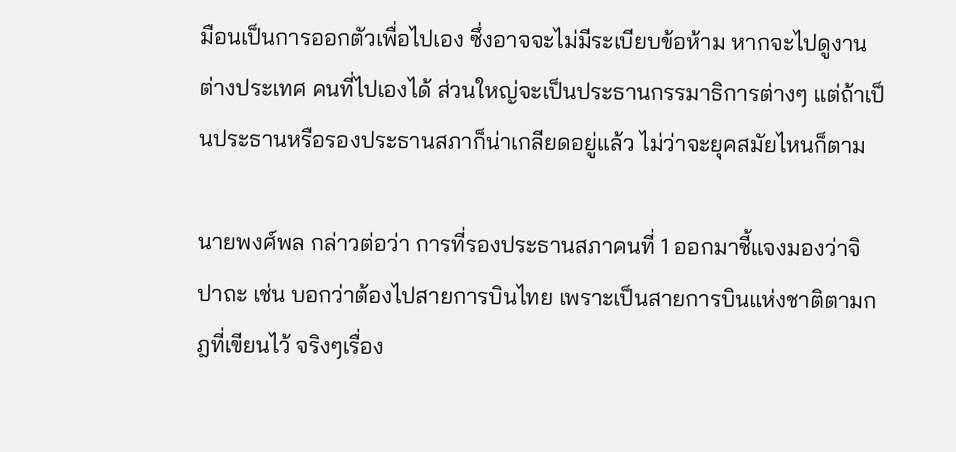มือนเป็นการออกตัวเพื่อไปเอง ซึ่งอาจจะไม่มีระเบียบข้อห้าม หากจะไปดูงานต่างประเทศ คนที่ไปเองได้ ส่วนใหญ่จะเป็นประธานกรรมาธิการต่างๆ แต่ถ้าเป็นประธานหรือรองประธานสภาก็น่าเกลียดอยู่แล้ว ไม่ว่าจะยุคสมัยไหนก็ตาม

นายพงศ์พล กล่าวต่อว่า การที่รองประธานสภาคนที่ 1 ออกมาชี้แจงมองว่าจิปาถะ เช่น บอกว่าต้องไปสายการบินไทย เพราะเป็นสายการบินแห่งชาติตามกฎที่เขียนไว้ จริงๆเรื่อง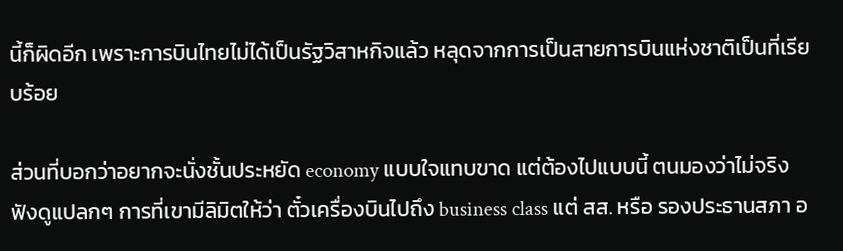นี้ก็ผิดอีก เพราะการบินไทยไม่ได้เป็นรัฐวิสาหกิจแล้ว หลุดจากการเป็นสายการบินแห่งชาติเป็นที่เรียบร้อย

ส่วนที่บอกว่าอยากจะนั่งชั้นประหยัด economy แบบใจแทบขาด แต่ต้องไปแบบนี้ ตนมองว่าไม่จริงฟังดูแปลกๆ การที่เขามีลิมิตให้ว่า ตั๋วเครื่องบินไปถึง business class แต่ สส. หรือ รองประธานสภา อ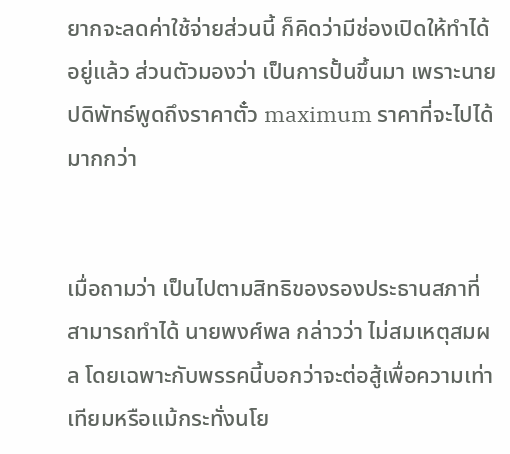ยากจะลดค่าใช้จ่ายส่วนนี้ ก็คิดว่ามีช่องเปิดให้ทำได้อยู่แล้ว ส่วนตัวมองว่า เป็นการปั้นขึ้นมา เพราะนายปดิพัทธ์พูดถึงราคาตั๋ว maximum ราคาที่จะไปได้มากกว่า


เมื่อถามว่า เป็นไปตามสิทธิของรองประธานสภาที่สามารถทำได้ นายพงศ์พล กล่าวว่า ไม่สมเหตุสมผล โดยเฉพาะกับพรรคนี้บอกว่าจะต่อสู้เพื่อความเท่าเทียมหรือแม้กระทั่งนโย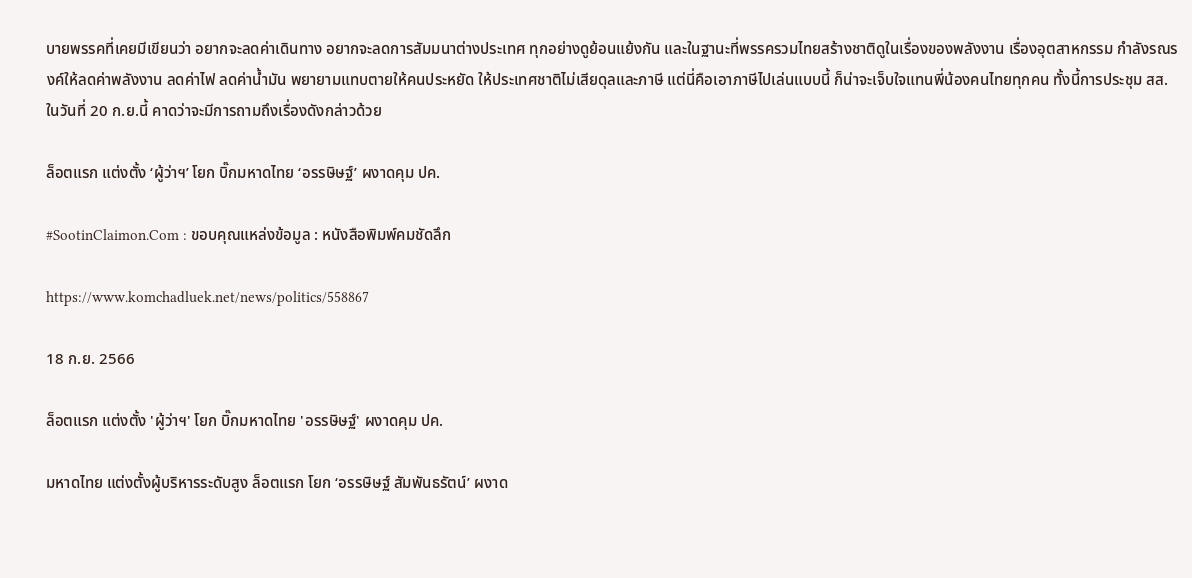บายพรรคที่เคยมีเขียนว่า อยากจะลดค่าเดินทาง อยากจะลดการสัมมนาต่างประเทศ ทุกอย่างดูย้อนแย้งกัน และในฐานะที่พรรครวมไทยสร้างชาติดูในเรื่องของพลังงาน เรื่องอุตสาหกรรม กำลังรณรงค์ให้ลดค่าพลังงาน ลดค่าไฟ ลดค่าน้ำมัน พยายามแทบตายให้คนประหยัด ให้ประเทศชาติไม่เสียดุลและภาษี แต่นี่คือเอาภาษีไปเล่นแบบนี้ ก็น่าจะเจ็บใจแทนพี่น้องคนไทยทุกคน ทั้งนี้การประชุม สส. ในวันที่ 20 ก.ย.นี้ คาดว่าจะมีการถามถึงเรื่องดังกล่าวด้วย

ล็อตแรก แต่งตั้ง ‘ผู้ว่าฯ’ โยก บิ๊กมหาดไทย ‘อรรษิษฐ์’ ผงาดคุม ปค.

#SootinClaimon.Com : ขอบคุณแหล่งข้อมูล : หนังสือพิมพ์คมชัดลึก

https://www.komchadluek.net/news/politics/558867

18 ก.ย. 2566

ล็อตแรก แต่งตั้ง 'ผู้ว่าฯ' โยก บิ๊กมหาดไทย 'อรรษิษฐ์' ผงาดคุม ปค.

มหาดไทย แต่งตั้งผู้บริหารระดับสูง ล็อตแรก โยก ‘อรรษิษฐ์ สัมพันธรัตน์’ ผงาด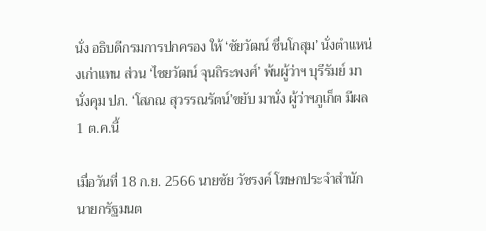นั่ง อธิบดีกรมการปกครอง ให้ ‘ชัยวัฒน์ ชื่นโกสุม’ นั่งตำแหน่งเก่าแทน ส่วน ‘ไชยวัฒน์ จุนถิระพงศ์’ พ้นผู้ว่าฯ บุรีรัมย์ มานั่งคุม ปภ. ‘โสภณ สุวรรณรัตน์’ขยับ มานั่ง ผู้ว่าฯภูเก็ต มีผล 1 ต.ค.นี้

เมื่อวันที่ 18 ก.ย. 2566 นายชัย วัชรงค์ โฆษกประจำสำนักนายกรัฐมนต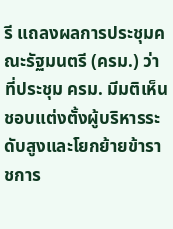รี แถลงผลการประชุมคณะรัฐมนตรี (ครม.) ว่า ที่ประชุม ครม. มีมติเห็นชอบแต่งตั้งผู้บริหารระดับสูงและโยกย้ายข้าราชการ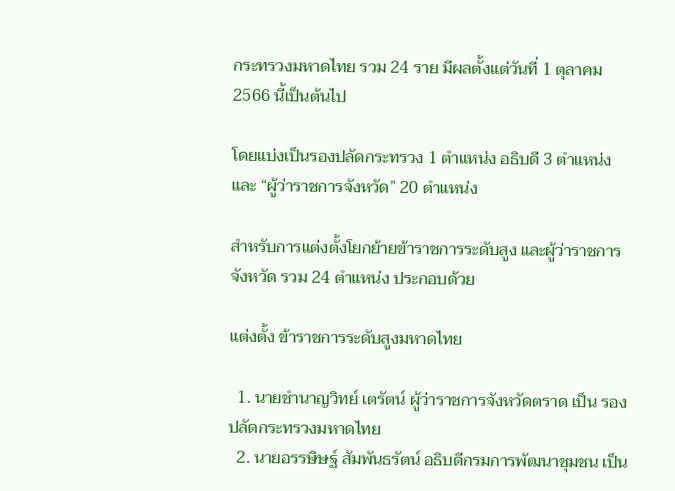กระทรวงมหาดไทย รวม 24 ราย มีผลตั้งแต่วันที่ 1 ตุลาคม 2566 นี้เป็นต้นไป

โดยแบ่งเป็นรองปลัดกระทรวง 1 ตำแหน่ง อธิบดี 3 ตำแหน่ง และ “ผู้ว่าราชการจังหวัด” 20 ตำแหน่ง

สำหรับการแต่งตั้งโยกย้ายข้าราชการระดับสูง และผู้ว่าราชการจังหวัด รวม 24 ตำแหน่ง ประกอบด้วย

แต่งตั้ง ข้าราชการระดับสูงมหาดไทย

  1. นายชำนาญวิทย์ เตรัตน์ ผู้ว่าราชการจังหวัดตราด เป็น รองปลัดกระทรวงมหาดไทย
  2. นายอรรษิษฐ์ สัมพันธรัตน์ อธิบดีกรมการพัฒนาชุมชน เป็น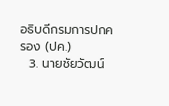อธิบดีกรมการปกครอง (ปค.)
  3. นายชัยวัฒน์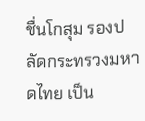ชื่นโกสุม รองปลัดกระทรวงมหาดไทย เป็น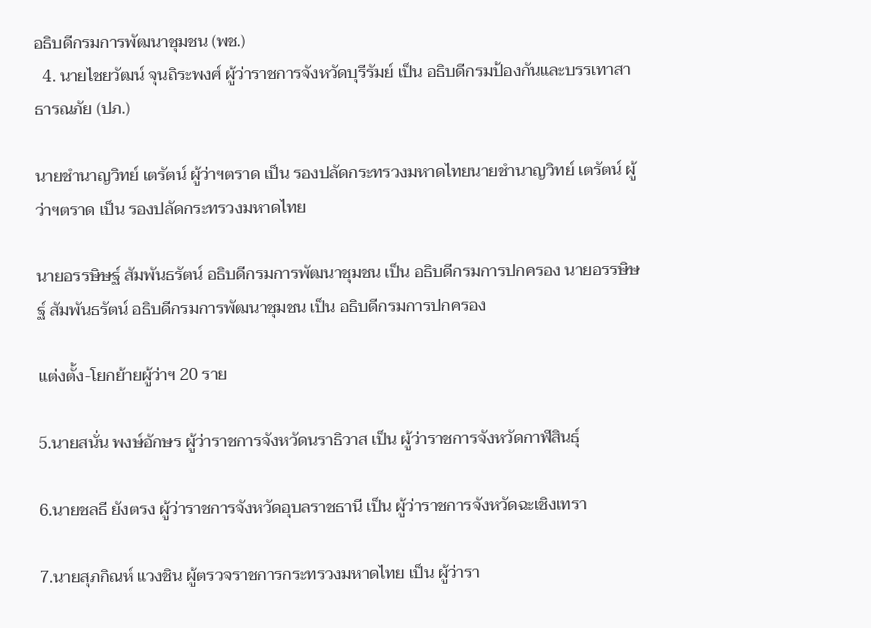อธิบดีกรมการพัฒนาชุมชน (พช.)
  4. นายไชยวัฒน์ จุนถิระพงศ์ ผู้ว่าราชการจังหวัดบุรีรัมย์ เป็น อธิบดีกรมป้องกันและบรรเทาสาธารณภัย (ปภ.)

นายชำนาญวิทย์ เตรัตน์ ผู้ว่าฯตราด เป็น รองปลัดกระทรวงมหาดไทยนายชำนาญวิทย์ เตรัตน์ ผู้ว่าฯตราด เป็น รองปลัดกระทรวงมหาดไทย

นายอรรษิษฐ์ สัมพันธรัตน์ อธิบดีกรมการพัฒนาชุมชน เป็น อธิบดีกรมการปกครอง นายอรรษิษฐ์ สัมพันธรัตน์ อธิบดีกรมการพัฒนาชุมชน เป็น อธิบดีกรมการปกครอง

แต่งตั้ง-โยกย้ายผู้ว่าฯ 20 ราย

5.นายสนั่น พงษ์อักษร ผู้ว่าราชการจังหวัดนราธิวาส เป็น ผู้ว่าราชการจังหวัดกาฬสินธุ์

6.นายชลธี ยังตรง ผู้ว่าราชการจังหวัดอุบลราชธานี เป็น ผู้ว่าราชการจังหวัดฉะเชิงเทรา

7.นายสุภกิณห์ แวงชิน ผู้ตรวจราชการกระทรวงมหาดไทย เป็น ผู้ว่ารา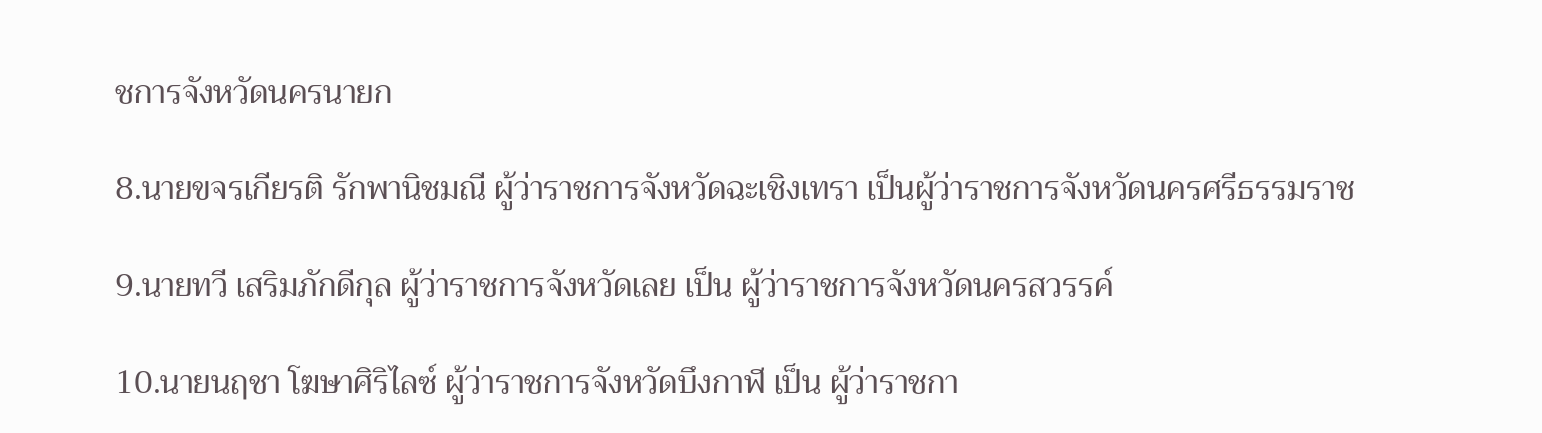ชการจังหวัดนครนายก

8.นายขจรเกียรติ รักพานิชมณี ผู้ว่าราชการจังหวัดฉะเชิงเทรา เป็นผู้ว่าราชการจังหวัดนครศรีธรรมราช

9.นายทวี เสริมภักดีกุล ผู้ว่าราชการจังหวัดเลย เป็น ผู้ว่าราชการจังหวัดนครสวรรค์

10.นายนฤชา โฆษาศิริไลซ์ ผู้ว่าราชการจังหวัดบึงกาฬ เป็น ผู้ว่าราชกา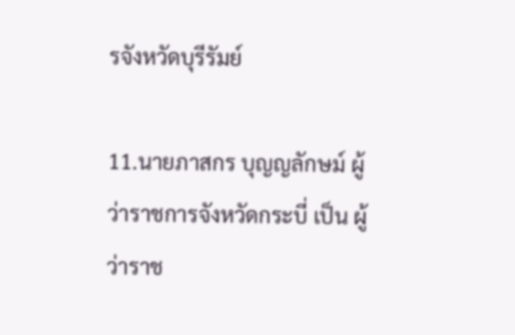รจังหวัดบุรีรัมย์

11.นายภาสกร บุญญลักษม์ ผู้ว่าราชการจังหวัดกระบี่ เป็น ผู้ว่าราช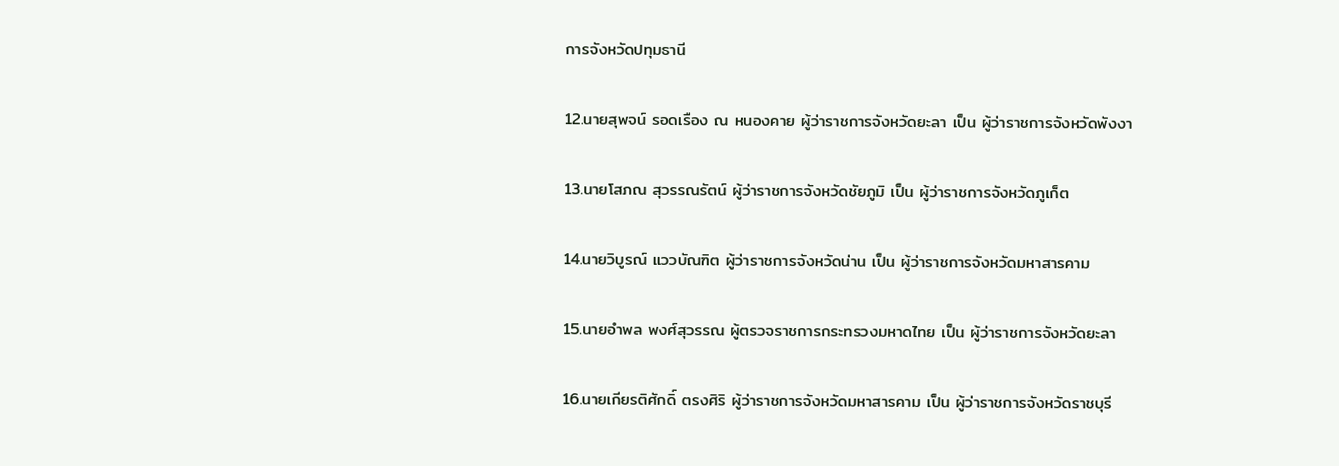การจังหวัดปทุมธานี

12.นายสุพจน์ รอดเรือง ณ หนองคาย ผู้ว่าราชการจังหวัดยะลา เป็น ผู้ว่าราชการจังหวัดพังงา

13.นายโสภณ สุวรรณรัตน์ ผู้ว่าราชการจังหวัดชัยภูมิ เป็น ผู้ว่าราชการจังหวัดภูเก็ต

14.นายวิบูรณ์ แววบัณฑิต ผู้ว่าราชการจังหวัดน่าน เป็น ผู้ว่าราชการจังหวัดมหาสารคาม

15.นายอำพล พงศ์สุวรรณ ผู้ตรวจราชการกระทรวงมหาดไทย เป็น ผู้ว่าราชการจังหวัดยะลา

16.นายเกียรติศักดิ์ ตรงศิริ ผู้ว่าราชการจังหวัดมหาสารคาม เป็น ผู้ว่าราชการจังหวัดราชบุรี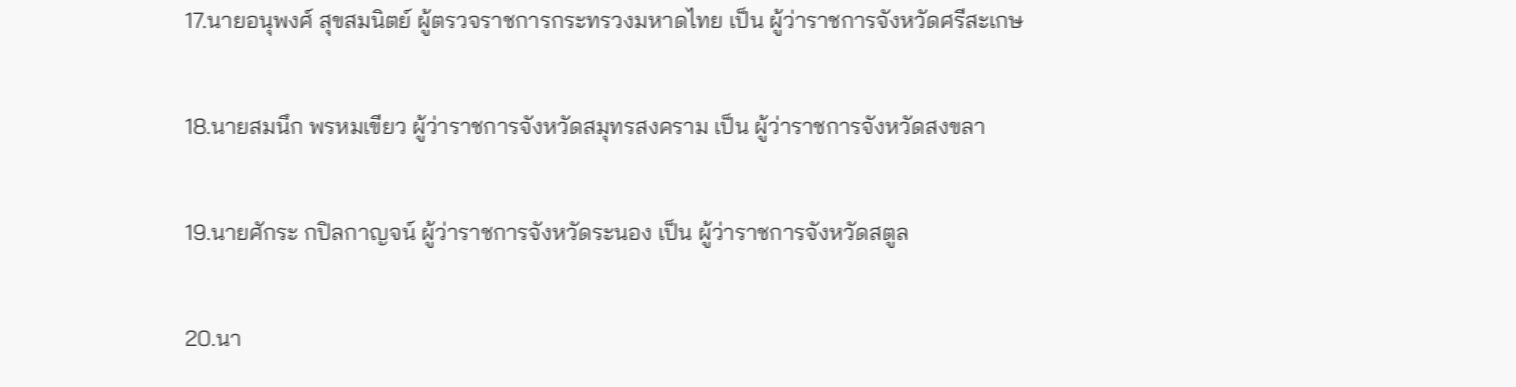17.นายอนุพงศ์ สุขสมนิตย์ ผู้ตรวจราชการกระทรวงมหาดไทย เป็น ผู้ว่าราชการจังหวัดศรีสะเกษ

18.นายสมนึก พรหมเขียว ผู้ว่าราชการจังหวัดสมุทรสงคราม เป็น ผู้ว่าราชการจังหวัดสงขลา

19.นายศักระ กปิลกาญจน์ ผู้ว่าราชการจังหวัดระนอง เป็น ผู้ว่าราชการจังหวัดสตูล

20.นา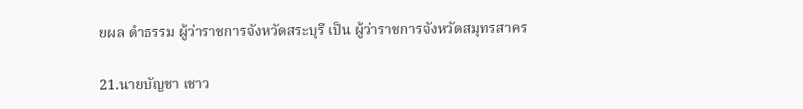ยผล ดำธรรม ผู้ว่าราชการจังหวัดสระบุรี เป็น ผู้ว่าราชการจังหวัดสมุทรสาคร

21.นายบัญชา เชาว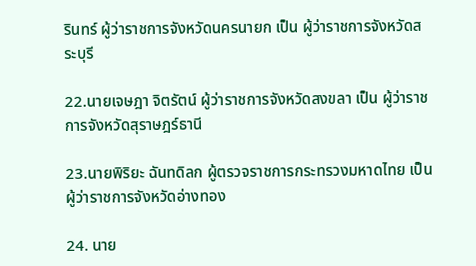รินทร์ ผู้ว่าราชการจังหวัดนครนายก เป็น ผู้ว่าราชการจังหวัดสระบุรี

22.นายเจษฎา จิตรัตน์ ผู้ว่าราชการจังหวัดสงขลา เป็น ผู้ว่าราชการจังหวัดสุราษฎร์ธานี

23.นายพิริยะ ฉันทดิลก ผู้ตรวจราชการกระทรวงมหาดไทย เป็น ผู้ว่าราชการจังหวัดอ่างทอง

24. นาย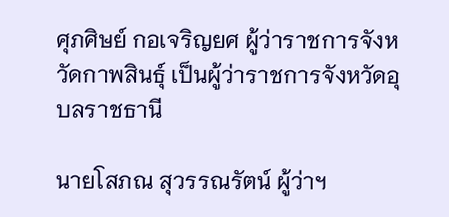ศุภศิษย์ กอเจริญยศ ผู้ว่าราชการจังหวัดกาพสินธุ์ เป็นผู้ว่าราชการจังหวัดอุบลราชธานี

นายโสภณ สุวรรณรัตน์ ผู้ว่าฯ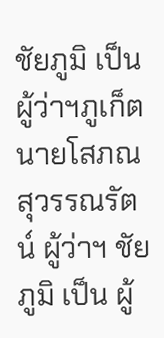ชัยภูมิ เป็น ผู้ว่าฯภูเก็ตนายโสภณ สุวรรณรัตน์ ผู้ว่าฯ ชัยภูมิ เป็น ผู้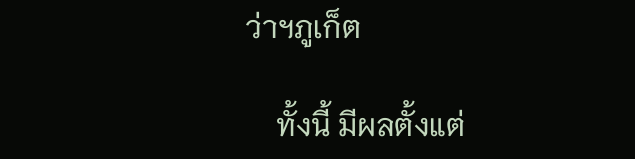ว่าฯภูเก็ต

    ทั้งนี้ มีผลตั้งแต่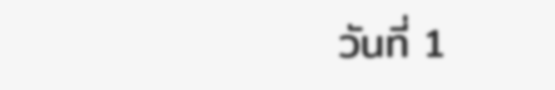วันที่ 1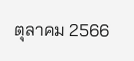ตุลาคม 2566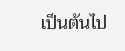เป็นต้นไป